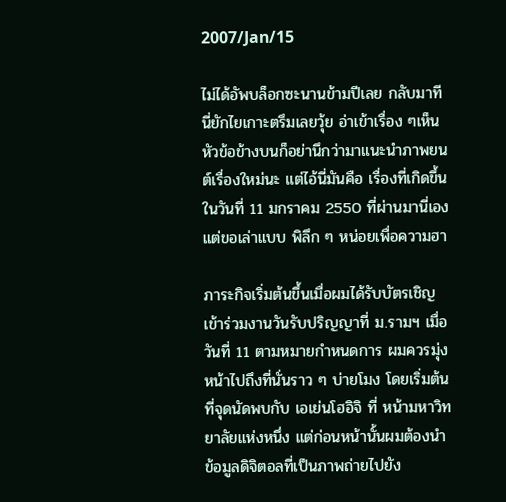2007/Jan/15

ไม่ได้อัพบล็อกซะนานข้ามปีเลย กลับมาทีนี่ยักไยเกาะตรึมเลยวุ้ย อ่าเข้าเรื่อง ๆเห็นหัวข้อข้างบนก็อย่านึกว่ามาแนะนำภาพยนต์เรื่องใหม่นะ แต่ไอ้นี่มันคือ เรื่องที่เกิดขึ้นในวันที่ 11 มกราคม 2550 ที่ผ่านมานี่เอง แต่ขอเล่าแบบ พิลึก ๆ หน่อยเพื่อความฮา

ภาระกิจเริ่มต้นขึ้นเมื่อผมได้รับบัตรเชิญเข้าร่วมงานวันรับปริญญาที่ ม.รามฯ เมื่อวันที่ 11 ตามหมายกำหนดการ ผมควรมุ่งหน้าไปถึงที่นั่นราว ๆ บ่ายโมง โดยเริ่มต้นที่จุดนัดพบกับ เอเย่นโฮอิจิ ที่ หน้ามหาวิทยาลัยแห่งหนึ่ง แต่ก่อนหน้านั้นผมต้องนำข้อมูลดิจิตอลที่เป็นภาพถ่ายไปยัง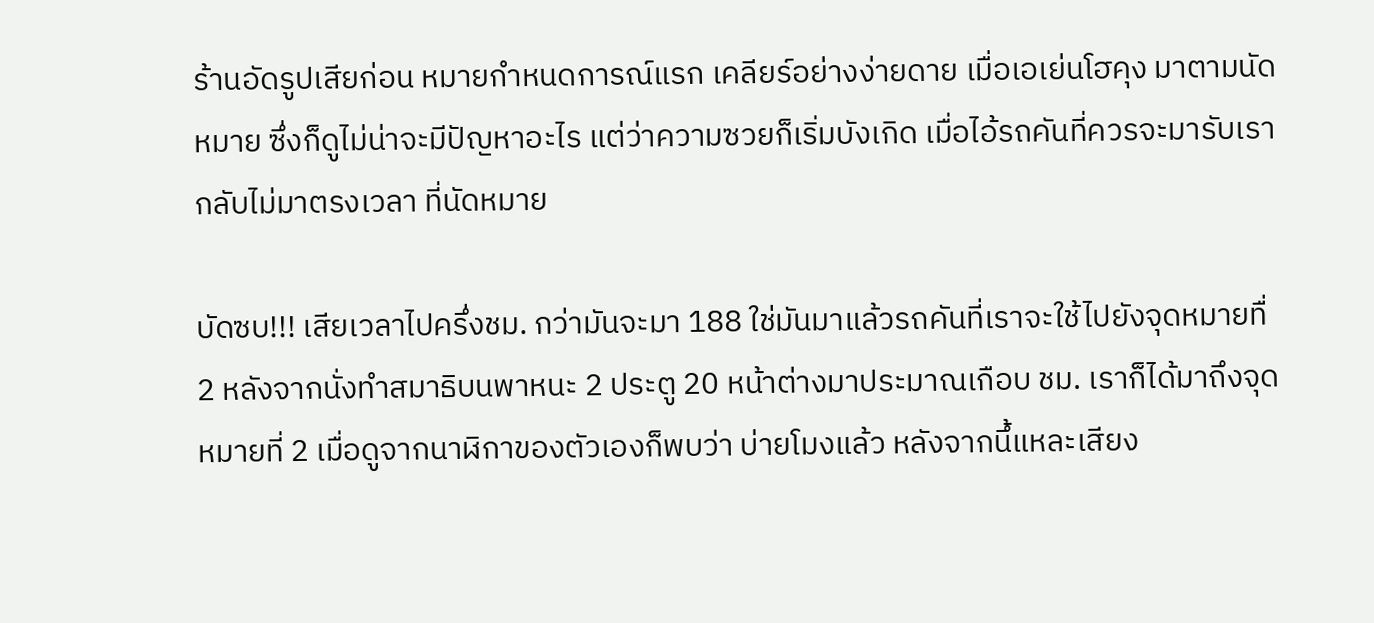ร้านอัดรูปเสียก่อน หมายกำหนดการณ์แรก เคลียร์อย่างง่ายดาย เมื่อเอเย่นโฮคุง มาตามนัดหมาย ซึ่งก็ดูไม่น่าจะมีปัญหาอะไร แต่ว่าความซวยก็เริ่มบังเกิด เมื่อไอ้รถคันที่ควรจะมารับเรากลับไม่มาตรงเวลา ที่นัดหมาย

บัดซบ!!! เสียเวลาไปครึ่งชม. กว่ามันจะมา 188 ใช่มันมาแล้วรถคันที่เราจะใช้ไปยังจุดหมายทื่ 2 หลังจากนั่งทำสมาธิบนพาหนะ 2 ประตู 20 หน้าต่างมาประมาณเกือบ ชม. เราก็ได้มาถึงจุดหมายที่ 2 เมื่อดูจากนาฬิกาของตัวเองก็พบว่า บ่ายโมงแล้ว หลังจากนึ้แหละเสียง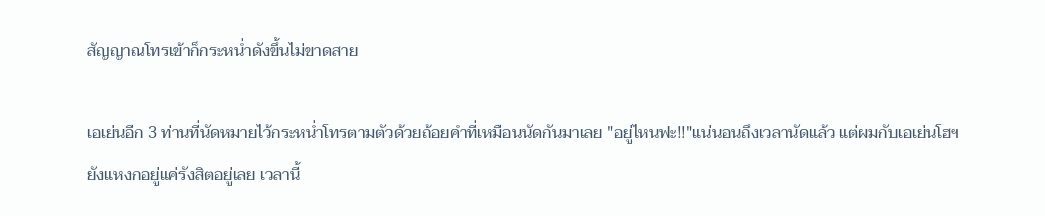สัญญาณโทรเข้าก็กระหน่ำดังขึ้นไม่ขาดสาย

เอเย่นอีก 3 ท่านที่นัดหมายไว้กระหน่ำโทรตามตัวด้วยถ้อยคำที่เหมือนนัดกันมาเลย "อยู่ไหนฟะ!!"แน่นอนถึงเวลานัดแล้ว แต่ผมกับเอเย่นโฮฯ ยังแหงกอยู่แค่รังสิตอยู่เลย เวลานี้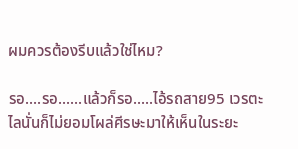ผมควรต้องรีบแล้วใช่ไหม?

รอ....รอ......แล้วก็รอ.....ไอ้รถสาย95 เวรตะไลนั่นก็ไม่ยอมโผล่ศีรษะมาให้เห็นในระยะ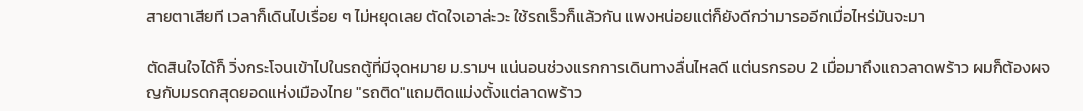สายตาเสียที เวลาก็เดินไปเรื่อย ๆ ไม่หยุดเลย ตัดใจเอาล่ะวะ ใช้รถเร็วก็แล้วกัน แพงหน่อยแต่ก็ยังดีกว่ามารออีกเมื่อไหร่มันจะมา

ตัดสินใจได้ก็ วิ่งกระโจนเข้าไปในรถตู้ที่มีจุดหมาย ม.รามฯ แน่นอนช่วงแรกการเดินทางลื่นไหลดี แต่นรกรอบ 2 เมื่อมาถึงแถวลาดพร้าว ผมก็ต้องผจญกับมรดกสุดยอดแห่งเมืองไทย "รถติด"แถมติดแม่งตั้งแต่ลาดพร้าว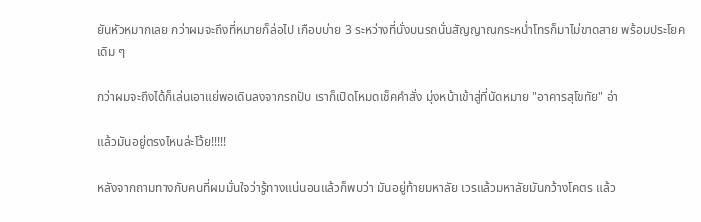ยันหัวหมากเลย กว่าผมจะถึงที่หมายก็ล่อไป เกือบบ่าย 3 ระหว่างที่นั่งบนรถนั่นสัญญาณกระหน่ำโทรก็มาไม่ขาดสาย พร้อมประโยคเดิม ๆ

กว่าผมจะถึงได้ก็เล่นเอาแย่พอเดินลงจากรถปับ เราก็เปิดโหมดเช็คคำสั่ง มุ่งหน้าเข้าสู่ที่นัดหมาย "อาคารสุโขทัย" อ่า

แล้วมันอยู่ตรงไหนล่ะโว้ย!!!!!

หลังจากถามทางกับคนที่ผมมั่นใจว่ารู้ทางแน่นอนแล้วก็พบว่า มันอยู่ท้ายมหาลัย เวรแล้วมหาลัยมันกว้างโคตร แล้ว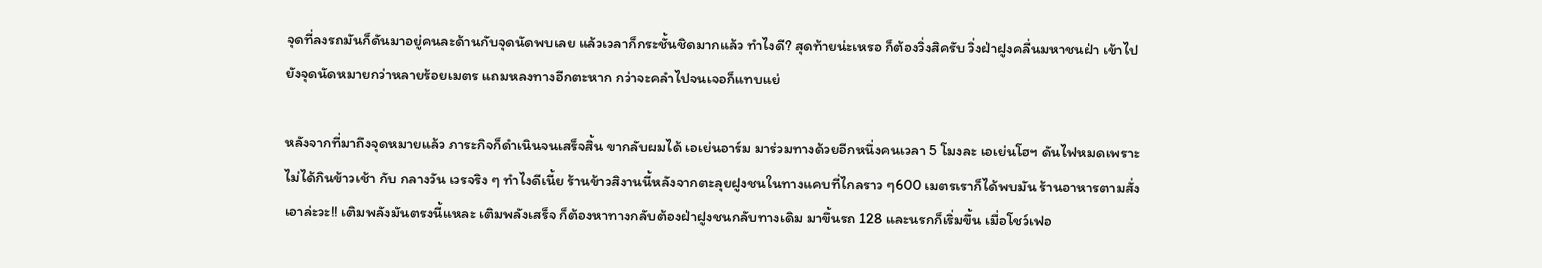จุดที่ลงรถมันก็ดันมาอยู่คนละด้านกับจุดนัดพบเลย แล้วเวลาก็กระชั้นชิดมากแล้ว ทำไงดี? สุดท้ายน่ะเหรอ ก็ต้องวิ่งสิครับ วิ่งฝ่าฝูงคลื่นมหาชนฝ่า เข้าไปยังจุดนัดหมายกว่าหลายร้อยเมตร แถมหลงทางอีกตะหาก กว่าจะคลำไปจนเจอก็แทบแย่

หลังจากที่มาถึงจุดหมายแล้ว ภาระกิจก็ดำเนินจนเสร็จสิ้น ขากลับผมได้ เอเย่นอาร์ม มาร่วมทางด้วยอีกหนึ่งคนเวลา 5 โมงละ เอเย่นโฮฯ ดันไฟหมดเพราะไม่ได้กินข้าวเช้า กับ กลางวัน เวรจริง ๆ ทำไงดีเนี้ย ร้านข้าวสิงานนี้หลังจากตะลุยฝูงชนในทางแคบที่ไกลราว ๆ600 เมตรเราก็ได้พบมัน ร้านอาหารตามสั่ง เอาล่ะวะ!! เติมพลังมันตรงนี้แหละ เติมพลังเสร็จ ก็ต้องหาทางกลับต้องฝ่าฝูงชนกลับทางเดิม มาขึ้นรถ 128 และนรกก็เริ่มขึ้น เมื่อโชว์เฟอ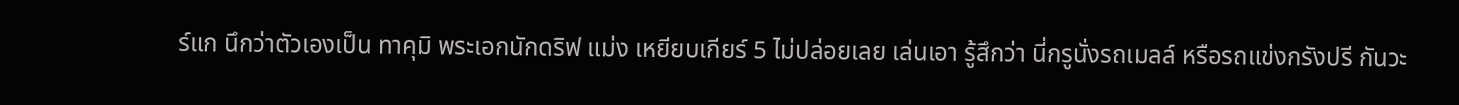ร์แก นึกว่าตัวเองเป็น ทาคุมิ พระเอกนักดริฟ แม่ง เหยียบเกียร์ 5 ไม่ปล่อยเลย เล่นเอา รู้สึกว่า นี่กรูนั่งรถเมลล์ หรือรถแข่งกรังปรี กันวะ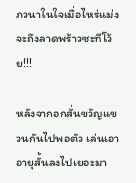ภวนาในใจเมื่อไหร่แม่งจะถึงลาดพร้าวซะทีโว้ย!!!

หลังจากอกสั่นขวัญแขวนกันไปพอตัว เล่นเอาอายุสั้นลงไปเยอะมา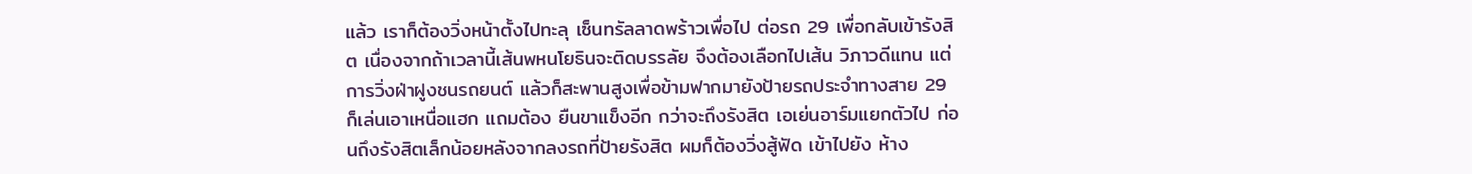แล้ว เราก็ต้องวิ่งหน้าตั้งไปทะลุ เซ็นทรัลลาดพร้าวเพื่อไป ต่อรถ 29 เพื่อกลับเข้ารังสิต เนื่องจากถ้าเวลานี้เส้นพหนโยธินจะติดบรรลัย จึงต้องเลือกไปเส้น วิภาวดีแทน แต่การวิ่งฝ่าฝูงชนรถยนต์ แล้วก็สะพานสูงเพื่อข้ามฟากมายังป้ายรถประจำทางสาย 29 ก็เล่นเอาเหนื่อแฮก แถมต้อง ยืนขาแข็งอีก กว่าจะถึงรังสิต เอเย่นอาร์มแยกตัวไป ก่อนถึงรังสิตเล็กน้อยหลังจากลงรถที่ป้ายรังสิต ผมก็ต้องวิ่งสู้ฟัด เข้าไปยัง ห้าง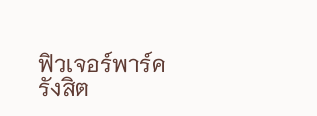ฟิวเจอร์พาร์ครังสิต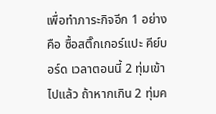เพื่อทำภาระกิจอีก 1 อย่างคือ ซื้อสติ๊กเกอร์แปะ คีย์บอร์ด เวลาตอนนี้ 2 ทุ่มเข้าไปแล้ว ถ้าหากเกิน 2 ทุ่มค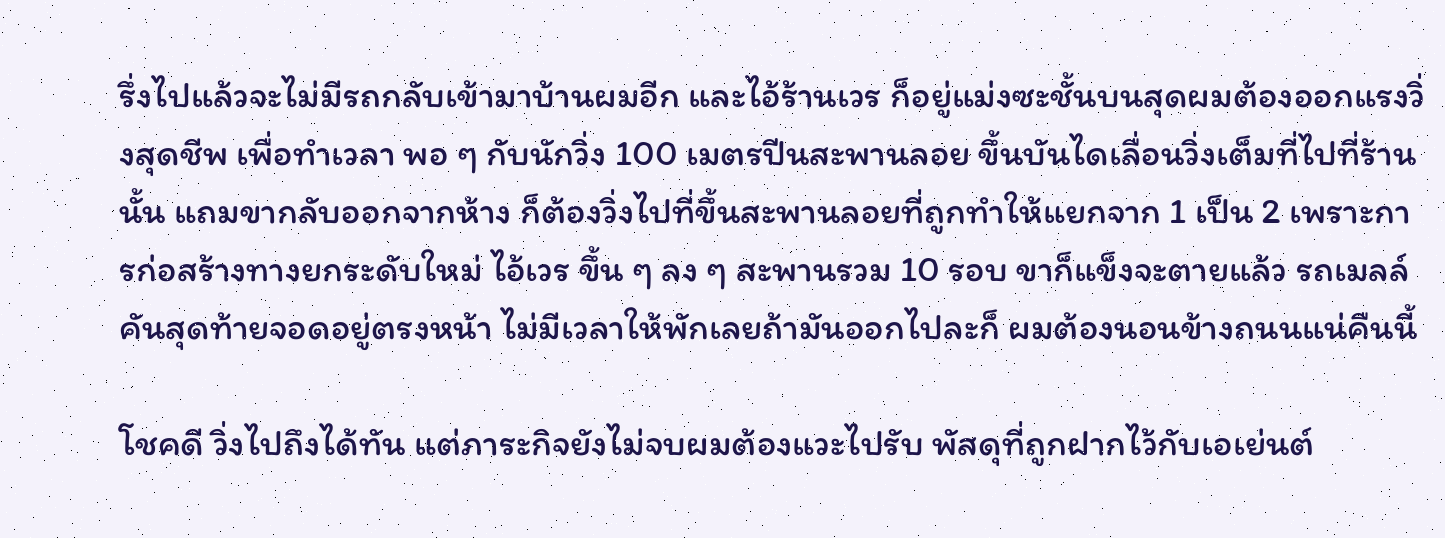รึ่งไปแล้วจะไม่มีรถกลับเข้ามาบ้านผมอีก และไอ้ร้านเวร ก็อยู่แม่งซะชั้นบนสุดผมต้องออกแรงวิ่งสุดชีพ เพื่อทำเวลา พอ ๆ กับนักวิ่ง 100 เมตรปีนสะพานลอย ขึ้นบันไดเลื่อนวิ่งเต็มที่ไปที่ร้านนั้น แถมขากลับออกจากห้าง ก็ต้องวิ่งไปที่ขึ้นสะพานลอยที่ถูกทำให้แยกจาก 1 เป็น 2 เพราะการก่อสร้างทางยกระดับใหม่ ไอ้เวร ขึ้น ๆ ลง ๆ สะพานรวม 10 รอบ ขาก็แข็งจะตายแล้ว รถเมลล์คันสุดท้ายจอดอยู่ตรงหน้า ไม่มีเวลาให้พักเลยถ้ามันออกไปละก็ ผมต้องนอนข้างถนนแน่คืนนี้

โชคดี วิ่งไปถึงได้ทัน แต่ภาระกิจยังไม่จบผมต้องแวะไปรับ พัสดุที่ถูกฝากไว้กับเอเย่นต์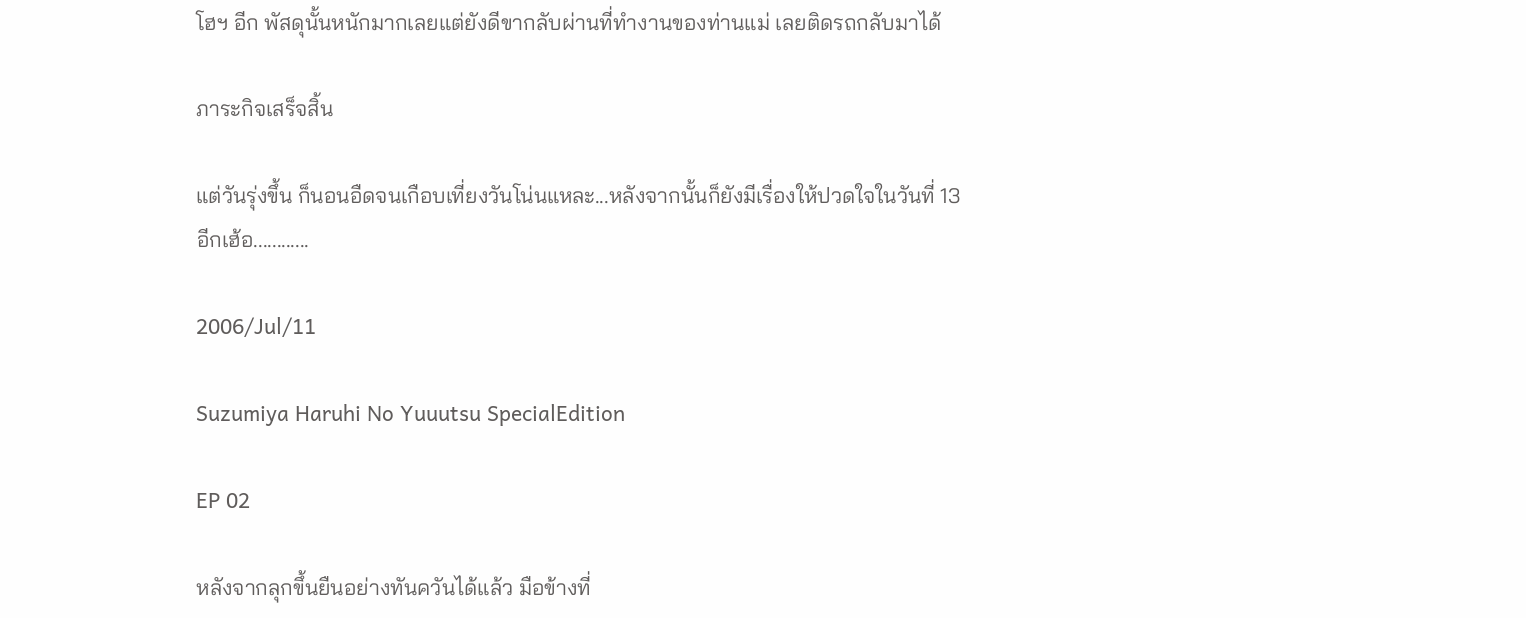โฮฯ อีก พัสดุนั้นหนักมากเลยแต่ยังดีขากลับผ่านที่ทำงานของท่านแม่ เลยติดรถกลับมาได้

ภาระกิจเสร็จสิ้น

แต่วันรุ่งขึ้น ก็นอนอืดจนเกือบเที่ยงวันโน่นแหละ...หลังจากนั้นก็ยังมีเรื่องให้ปวดใจในวันที่ 13 อีกเฮ้อ............

2006/Jul/11

Suzumiya Haruhi No Yuuutsu SpecialEdition

EP 02

หลังจากลุกขึ้นยืนอย่างทันควันได้แล้ว มือข้างที่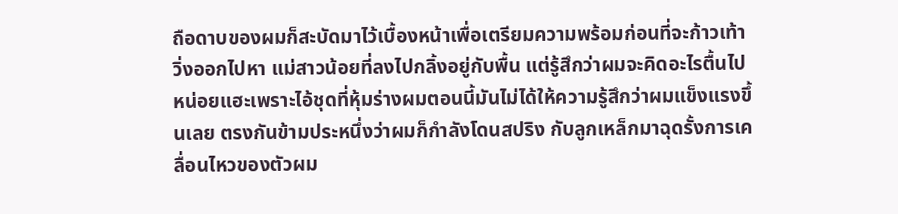ถือดาบของผมก็สะบัดมาไว้เบื้องหน้าเพื่อเตรียมความพร้อมก่อนที่จะก้าวเท้าวิ่งออกไปหา แม่สาวน้อยที่ลงไปกลิ้งอยู่กับพื้น แต่รู้สึกว่าผมจะคิดอะไรตื้นไปหน่อยแฮะเพราะไอ้ชุดที่หุ้มร่างผมตอนนี้มันไม่ได้ให้ความรู้สึกว่าผมแข็งแรงขึ้นเลย ตรงกันข้ามประหนึ่งว่าผมก็กำลังโดนสปริง กับลูกเหล็กมาฉุดรั้งการเคลื่อนไหวของตัวผม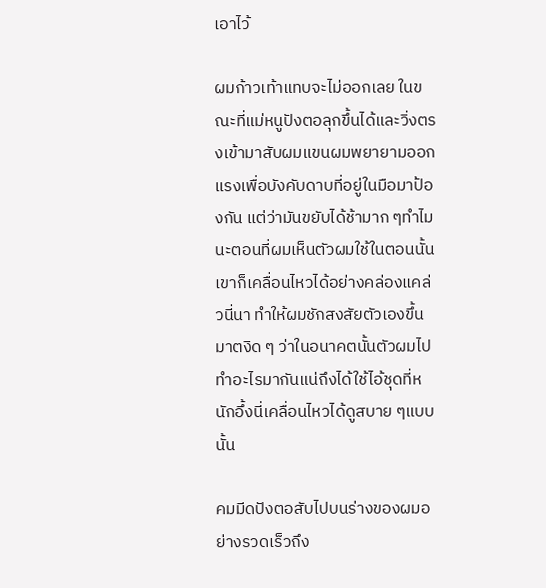เอาไว้

ผมก้าวเท้าแทบจะไม่ออกเลย ในขณะที่แม่หนูปังตอลุกขึ้นได้และวิ่งตรงเข้ามาสับผมแขนผมพยายามออกแรงเพื่อบังคับดาบที่อยู่ในมือมาป้องกัน แต่ว่ามันขยับได้ช้ามาก ๆทำไมนะตอนที่ผมเห็นตัวผมใช้ในตอนนั้น เขาก็เคลื่อนไหวได้อย่างคล่องแคล่วนี่นา ทำให้ผมชักสงสัยตัวเองขึ้นมาตงิด ๆ ว่าในอนาคตนั้นตัวผมไปทำอะไรมากันแน่ถึงได้ใช้ไอ้ชุดที่หนักอึ้งนี่เคลื่อนไหวได้ดูสบาย ๆแบบนั้น

คมมีดปังตอสับไปบนร่างของผมอย่างรวดเร็วถึง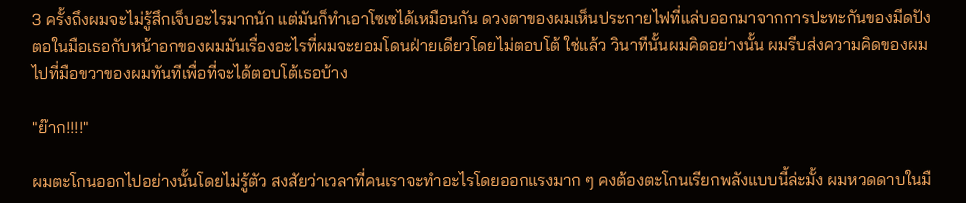3 ครั้งถึงผมจะไม่รู้สึกเจ็บอะไรมากนัก แต่มันก็ทำเอาโซเซได้เหมือนกัน ดวงตาของผมเห็นประกายไฟที่แล่บออกมาจากการปะทะกันของมีดปังตอในมือเธอกับหน้าอกของผมมันเรื่องอะไรที่ผมจะยอมโดนฝ่ายเดียวโดยไม่ตอบโต้ ใช่แล้ว วินาทีนั้นผมคิดอย่างนั้น ผมรีบส่งความคิดของผมไปที่มือขวาของผมทันทีเพื่อที่จะได้ตอบโต้เธอบ้าง

"ย๊าก!!!!"

ผมตะโกนออกไปอย่างนั้นโดยไม่รู้ตัว สงสัยว่าเวลาที่คนเราจะทำอะไรโดยออกแรงมาก ๆ คงต้องตะโกนเรียกพลังแบบนี้ล่ะมั้ง ผมหวดดาบในมื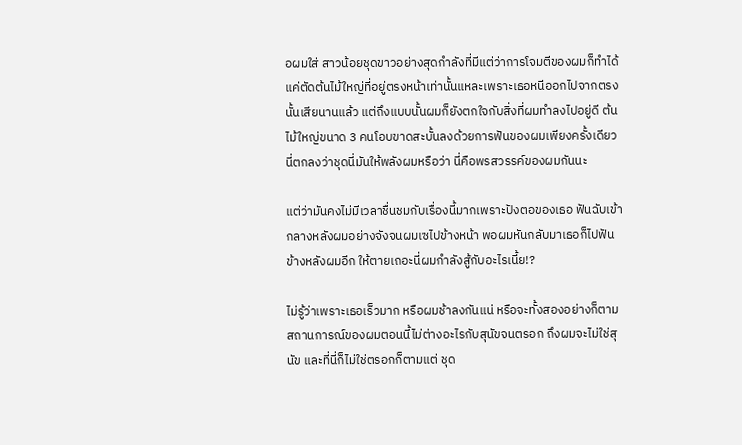อผมใส่ สาวน้อยชุดขาวอย่างสุดกำลังที่มีแต่ว่าการโจมตีของผมก็ทำได้แค่ตัดต้นไม้ใหญ่ที่อยู่ตรงหน้าเท่านั้นแหละเพราะเธอหนีออกไปจากตรงนั้นเสียนานแล้ว แต่ถึงแบบนั้นผมก็ยังตกใจกับสิ่งที่ผมทำลงไปอยู่ดี ต้นไม้ใหญ่ขนาด 3 คนโอบขาดสะบั้นลงด้วยการฟันของผมเพียงครั้งเดียวนี่ตกลงว่าชุดนี่มันให้พลังผมหรือว่า นี่คือพรสวรรค์ของผมกันนะ

แต่ว่ามันคงไม่มีเวลาชื่นชมกับเรื่องนี้มากเพราะปังตอของเธอ ฟันฉับเข้ากลางหลังผมอย่างจังจนผมเซไปข้างหน้า พอผมหันกลับมาเธอก็ไปฟันข้างหลังผมอีก ให้ตายเถอะนี่ผมกำลังสู้กับอะไรเนี้ย!?

ไม่รู้ว่าเพราะเธอเร็วมาก หรือผมช้าลงกันแน่ หรือจะทั้งสองอย่างก็ตาม สถานการณ์ของผมตอนนี้ไม่ต่างอะไรกับสุนัขจนตรอก ถึงผมจะไม่ใช่สุนัข และที่นี่ก็ไม่ใช่ตรอกก็ตามแต่ ชุด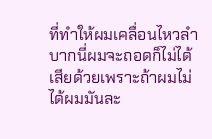ที่ทำให้ผมเคลื่อนไหวลำบากนี่ผมจะถอดก็ไม่ได้เสียด้วยเพราะถ้าผมไม่ได้ผมมันละ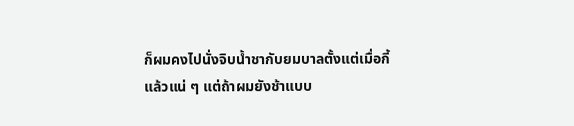ก็ผมคงไปนั่งจิบน้ำชากับยมบาลตั้งแต่เมื่อกี้แล้วแน่ ๆ แต่ถ้าผมยังช้าแบบ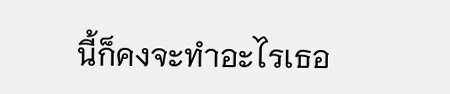นี้ก็คงจะทำอะไรเธอ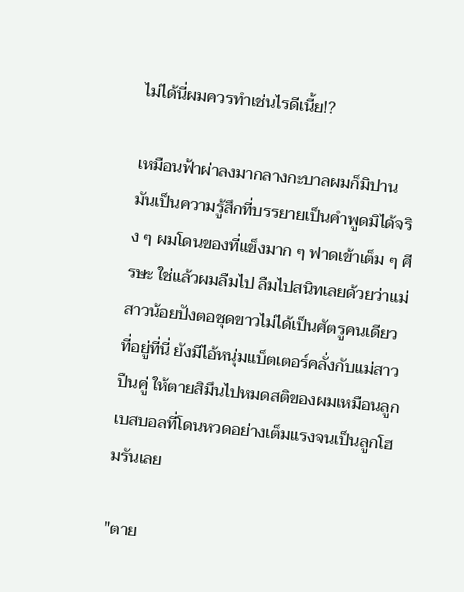ไม่ได้นี่ผมควรทำเช่นไรดีเนี้ย!?

เหมือนฟ้าผ่าลงมากลางกะบาลผมก็มิปาน มันเป็นความรู้สึกที่บรรยายเป็นคำพูดมิได้จริง ๆ ผมโดนของที่แข็งมาก ๆ ฟาดเข้าเต็ม ๆ ศีรษะ ใช่แล้วผมลืมไป ลืมไปสนิทเลยด้วยว่าแม่สาวน้อยปังตอชุดขาวไม่ได้เป็นศัตรูคนเดียวที่อยู่ที่นี่ ยังมีไอ้หนุ่มแบ็ตเตอร์คลั่งกับแม่สาวปืนคู่ ให้ตายสิมึนไปหมดสติของผมเหมือนลูกเบสบอลที่โดนหวดอย่างเต็มแรงจนเป็นลูกโฮมรันเลย

"ตาย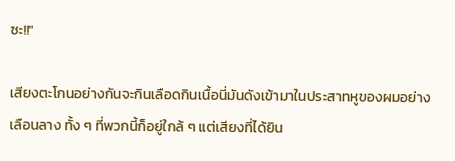ซะ!!"

เสียงตะโกนอย่างกันจะกินเลือดกินเนื้อนี่มันดังเข้ามาในประสาทหูของผมอย่างเลือนลาง ทั้ง ๆ ที่พวกนี้ก็อยู่ใกล้ ๆ แต่เสียงที่ได้ยิน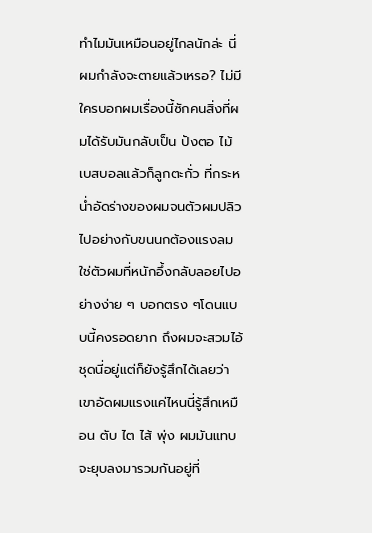ทำไมมันเหมือนอยู่ไกลนักล่ะ นี่ผมกำลังจะตายแล้วเหรอ? ไม่มีใครบอกผมเรื่องนี้ซักคนสิ่งที่ผมได้รับมันกลับเป็น ปังตอ ไม้เบสบอลแล้วก็ลูกตะกั่ว ที่กระหน่ำอัดร่างของผมจนตัวผมปลิวไปอย่างกับขนนกต้องแรงลม ใช่ตัวผมที่หนักอึ้งกลับลอยไปอย่างง่าย ๆ บอกตรง ๆโดนแบบนี้คงรอดยาก ถึงผมจะสวมไอ้ชุดนี่อยู่แต่ก็ยังรู้สึกได้เลยว่า เขาอัดผมแรงแค่ไหนนี่รู้สึกเหมือน ตับ ไต ไส้ พุ่ง ผมมันแทบจะยุบลงมารวมกันอยู่ที่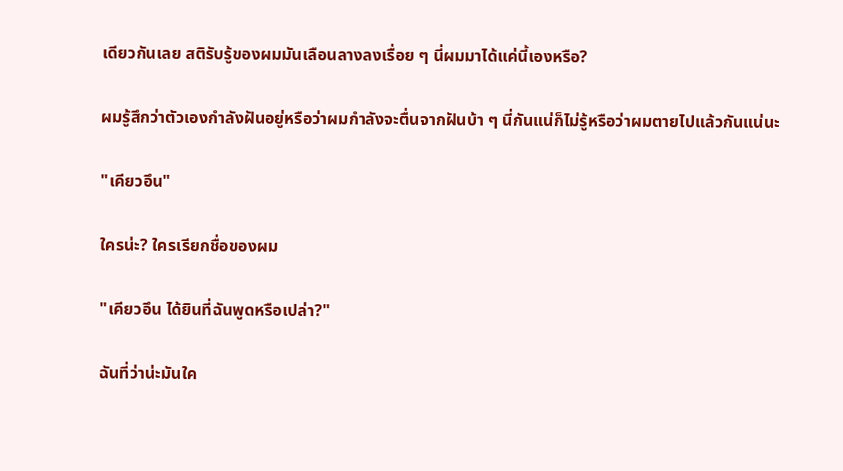เดียวกันเลย สติรับรู้ของผมมันเลือนลางลงเรื่อย ๆ นี่ผมมาได้แค่นี้เองหรือ?

ผมรู้สึกว่าตัวเองกำลังฝันอยู่หรือว่าผมกำลังจะตื่นจากฝันบ้า ๆ นี่กันแน่ก็ไม่รู้หรือว่าผมตายไปแล้วกันแน่นะ

"เคียวอึน"

ใครน่ะ? ใครเรียกชื่อของผม

"เคียวอึน ได้ยินที่ฉันพูดหรือเปล่า?"

ฉันที่ว่าน่ะมันใค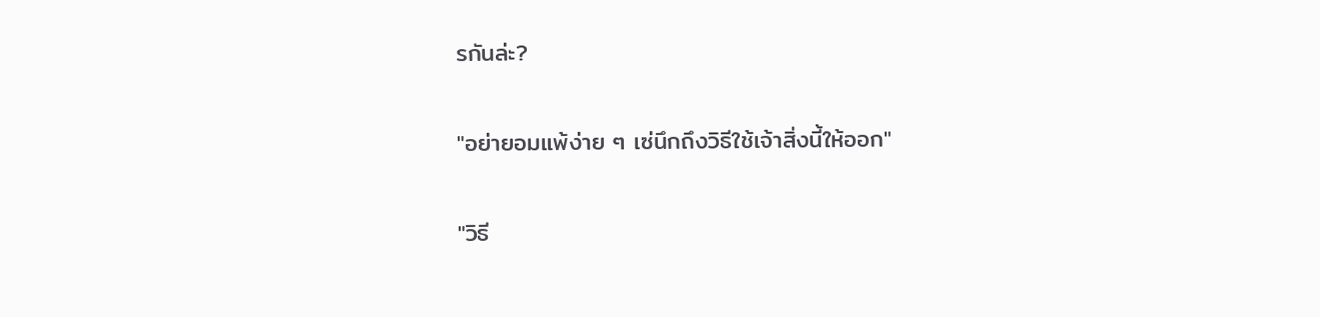รกันล่ะ?

"อย่ายอมแพ้ง่าย ๆ เซ่นึกถึงวิธีใช้เจ้าสิ่งนี้ให้ออก"

"วิธี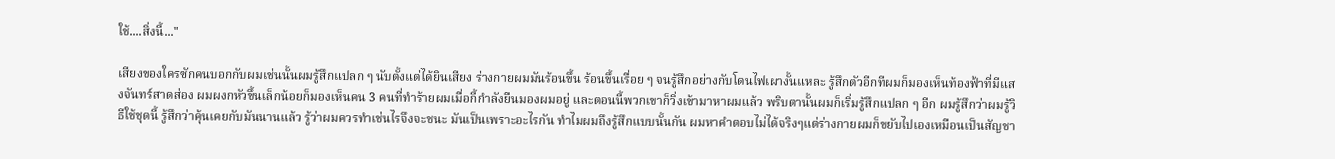ใช้....สิ่งนี้..."

เสียงของใครซักคนบอกกับผมเช่นนั้นผมรู้สึกแปลก ๆ นับตั้งแต่ได้ยินเสียง ร่างกายผมมันร้อนขึ้น ร้อนขึ้นเรื่อย ๆ จนรู้สึกอย่างกับโดนไฟเผางั้นแหละ รู้สึกตัวอีกทีผมก็มองเห็นท้องฟ้าที่มีแสงจันทร์สาดส่อง ผมผงกหัวขึ้นเล็กน้อยก็มองเห็นคน 3 คนที่ทำร้ายผมเมื่อกี้กำลังยืนมองผมอยู่ และตอนนี้พวกเขาก็วิ่งเข้ามาหาผมแล้ว พริบตานั้นผมก็เริ่มรู้สึกแปลก ๆ อีก ผมรู้สึกว่าผมรู้วิธีใช้ชุดนี้ รู้สึกว่าคุ้นเคยกับมันนานแล้ว รู้ว่าผมควรทำเช่นไรจึงจะชนะ มันเป็นเพราะอะไรกัน ทำไมผมถึงรู้สึกแบบนั้นกัน ผมหาคำตอบไม่ได้จริงๆแต่ร่างกายผมก็ขยับไปเองเหมือนเป็นสัญชา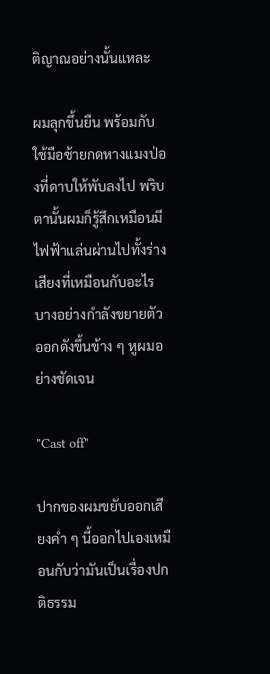ติญาณอย่างนั้นแหละ

ผมลุกขึ้นยืน พร้อมกับใช้มือซ้ายกดหางแมงป่องที่ดาบให้พับลงไป พริบตานั้นผมก็รู้สึกเหมือนมีไฟฟ้าแล่นผ่านไปทั้งร่าง เสียงที่เหมือนกับอะไรบางอย่างกำลังขยายตัวออกดังขึ้นข้าง ๆ หูผมอย่างชัดเจน

"Cast off"

ปากของผมขยับออกเสียงคำ ๆ นี้ออกไปเองเหมือนกับว่ามันเป็นเรื่องปกติธรรม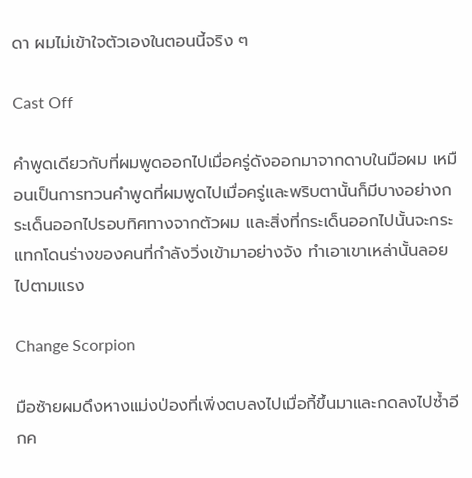ดา ผมไม่เข้าใจตัวเองในตอนนี้จริง ๆ

Cast Off

คำพูดเดียวกับที่ผมพูดออกไปเมื่อครู่ดังออกมาจากดาบในมือผม เหมือนเป็นการทวนคำพูดที่ผมพูดไปเมื่อครู่และพริบตานั้นก็มีบางอย่างกระเด็นออกไปรอบทิศทางจากตัวผม และสิ่งที่กระเด็นออกไปนั้นจะกระแทกโดนร่างของคนที่กำลังวิ่งเข้ามาอย่างจัง ทำเอาเขาเหล่านั้นลอยไปตามแรง

Change Scorpion

มือซ้ายผมดึงหางแม่งป่องที่เพิ่งตบลงไปเมื่อกี้ขึ้นมาและกดลงไปซ้ำอีกค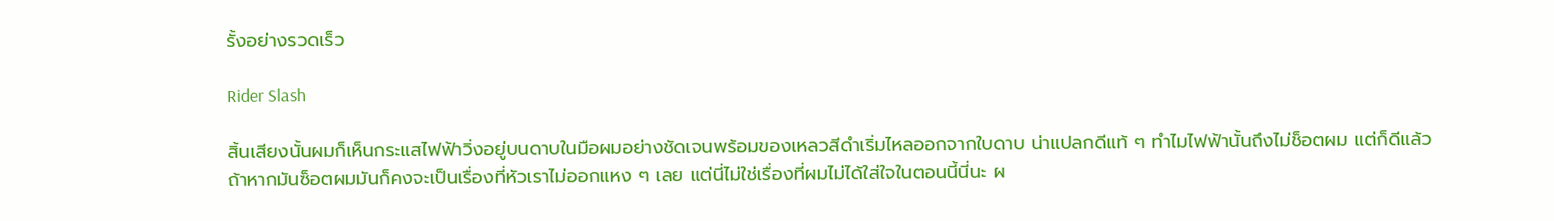รั้งอย่างรวดเร็ว

Rider Slash

สิ้นเสียงนั้นผมก็เห็นกระแสไฟฟ้าวิ่งอยู่บนดาบในมือผมอย่างชัดเจนพร้อมของเหลวสีดำเริ่มไหลออกจากใบดาบ น่าแปลกดีแท้ ๆ ทำไมไฟฟ้านั้นถึงไม่ช็อตผม แต่ก็ดีแล้ว ถ้าหากมันซ็อตผมมันก็คงจะเป็นเรื่องที่หัวเราไม่ออกแหง ๆ เลย แต่นี่ไม่ใช่เรื่องที่ผมไม่ได้ใส่ใจในตอนนี้นี่นะ ผ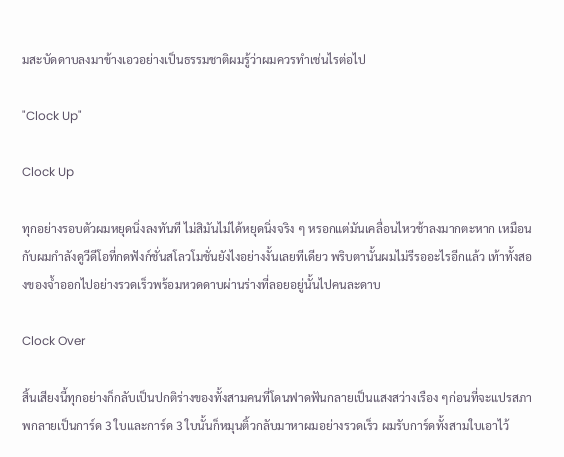มสะบัดดาบลงมาข้างเอวอย่างเป็นธรรมชาติผมรู้ว่าผมควรทำเช่นไรต่อไป

"Clock Up"

Clock Up

ทุกอย่างรอบตัวผมหยุดนิ่งลงทันที ไม่สิมันไม่ได้หยุดนิ่งจริง ๆ หรอกแต่มันเคลื่อนไหวช้าลงมากตะหาก เหมือนกับผมกำลังดูวีดีโอที่กดฟังก์ชั่นสโลวโมชั่นยังไงอย่างงั้นเลยทีเดียว พริบตานั้นผมไม่รีรออะไรอีกแล้ว เท้าทั้งสองของจ้ำออกไปอย่างรวดเร็วพร้อมหวดดาบผ่านร่างที่ลอยอยู่นั้นไปคนละดาบ

Clock Over

สิ้นเสียงนี้ทุกอย่างก็กลับเป็นปกติร่างของทั้งสามคนที่โดนฟาดฟันกลายเป็นแสงสว่างเรือง ๆก่อนที่จะแปรสภาพกลายเป็นการ์ด 3 ใบและการ์ด 3 ใบนั้นก็หมุนติ้วกลับมาหาผมอย่างรวดเร็ว ผมรับการ์ดทั้งสามใบเอาไว้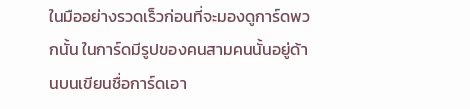ในมืออย่างรวดเร็วก่อนที่จะมองดูการ์ดพวกนั้น ในการ์ดมีรูปของคนสามคนนั้นอยู่ด้านบนเขียนชื่อการ์ดเอา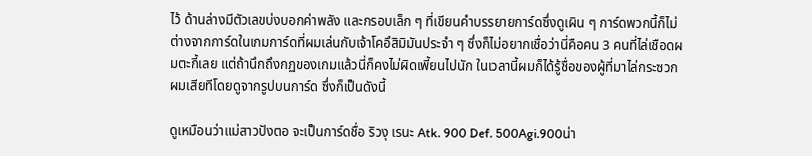ไว้ ด้านล่างมีตัวเลขบ่งบอกค่าพลัง และกรอบเล็ก ๆ ที่เขียนคำบรรยายการ์ดซึ่งดูเผิน ๆ การ์ดพวกนี้ก็ไม่ต่างจากการ์ดในเกมการ์ดที่ผมเล่นกับเจ้าโคอึสิมิมันประจำ ๆ ซึ่งก็ไม่อยากเชื่อว่านี่คือคน 3 คนที่ไล่เชือดผมตะกี้เลย แต่ถ้านึกถึงกฏของเกมแล้วนี่ก็คงไม่ผิดเพี้ยนไปนัก ในเวลานี้ผมก็ได้รู้ชื่อของผู้ที่มาไล่กระซวกผมเสียทีโดยดูจากรูปบนการ์ด ซึ่งก็เป็นดังนี้

ดูเหมือนว่าแม่สาวปังตอ จะเป็นการ์ดชื่อ ริวงุ เรนะ Atk. 900 Def. 500Agi.900น่า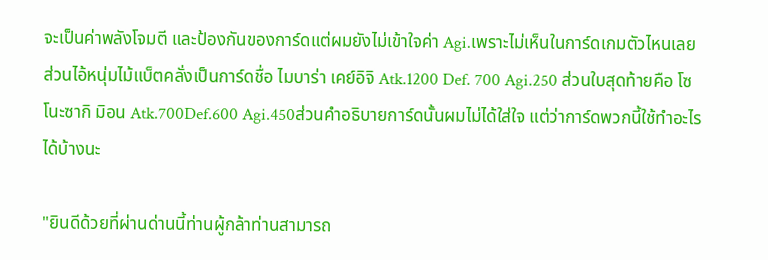จะเป็นค่าพลังโจมตี และป้องกันของการ์ดแต่ผมยังไม่เข้าใจค่า Agi.เพราะไม่เห็นในการ์ดเกมตัวไหนเลย ส่วนไอ้หนุ่มไม้แบ็ตคลั่งเป็นการ์ดชื่อ ไมบาร่า เคย์อิจิ Atk.1200 Def. 700 Agi.250 ส่วนใบสุดท้ายคือ โซโนะซากิ มิอน Atk.700Def.600 Agi.450ส่วนคำอธิบายการ์ดนั้นผมไม่ได้ใส่ใจ แต่ว่าการ์ดพวกนี้ใช้ทำอะไรได้บ้างนะ

"ยินดีด้วยที่ผ่านด่านนี้ท่านผู้กล้าท่านสามารถ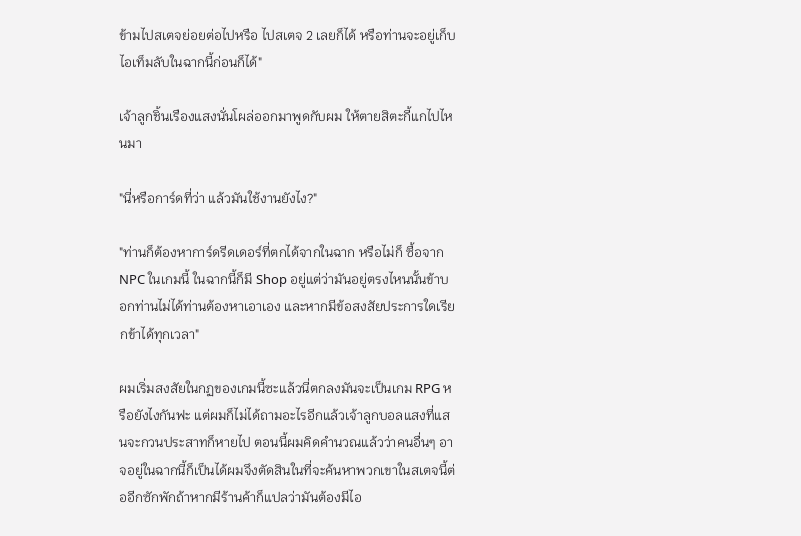ข้ามไปสเตจย่อยต่อไปหรือ ไปสเตจ 2 เลยก็ได้ หรือท่านจะอยู่เก็บไอเท็มลับในฉากนี้ก่อนก็ได้"

เจ้าลูกชิ้นเรืองแสงนั่นโผล่ออกมาพูดกับผม ให้ตายสิตะกี้แกไปไหนมา

"นี่หรือการ์ดที่ว่า แล้วมันใช้งานยังไง?"

"ท่านก็ต้องหาการ์ดรีดเดอร์ที่ตกได้จากในฉาก หรือไม่ก็ ซื้อจาก NPC ในเกมนี้ ในฉากนี้ก็มี Shop อยู่แต่ว่ามันอยู่ตรงไหนนั้นข้าบอกท่านไม่ได้ท่านต้องหาเอาเอง และหากมีข้อสงสัยประการใดเรียกข้าได้ทุกเวลา"

ผมเริ่มสงสัยในกฏของเกมนี้ซะแล้วนี่ตกลงมันจะเป็นเกม RPG หรือยังไงกันฟะ แต่ผมก็ไม่ได้ถามอะไรอีกแล้วเจ้าลูกบอลแสงที่แสนจะกวนประสาทก็หายไป ตอนนี้ผมคิดคำนวณแล้วว่าคนอื่นๆ อาจอยู่ในฉากนี้ก็เป็นได้ผมจึงตัดสินในที่จะค้นหาพวกเขาในสเตจนี้ต่ออีกซักพักถ้าหากมีร้านค้าก็แปลว่ามันต้องมีไอ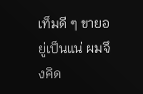เท็มดี ๆ ขายอยู่เป็นแน่ ผมจึงคิด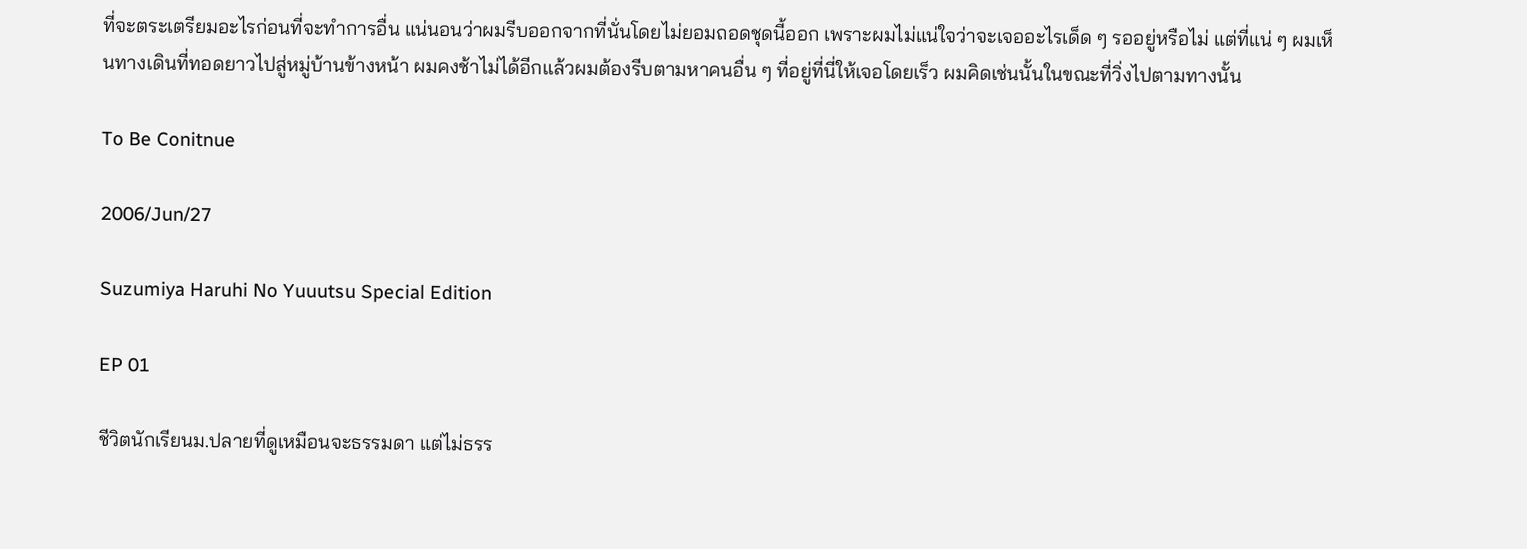ที่จะตระเตรียมอะไรก่อนที่จะทำการอื่น แน่นอนว่าผมรีบออกจากที่นั่นโดยไม่ยอมถอดชุดนี้ออก เพราะผมไม่แน่ใจว่าจะเจออะไรเด็ด ๆ รออยู่หรือไม่ แต่ที่แน่ ๆ ผมเห็นทางเดินที่ทอดยาวไปสู่หมู่บ้านข้างหน้า ผมคงช้าไม่ได้อีกแล้วผมต้องรีบตามหาคนอื่น ๆ ที่อยู่ที่นี่ให้เจอโดยเร็ว ผมคิดเช่นนั้นในขณะที่วิ่งไปตามทางนั้น

To Be Conitnue

2006/Jun/27

Suzumiya Haruhi No Yuuutsu Special Edition

EP 01

ชีวิตนักเรียนม.ปลายที่ดูเหมือนจะธรรมดา แต่ไม่ธรร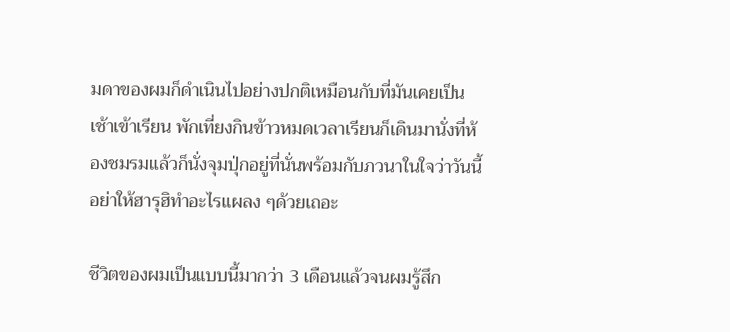มดาของผมก็ดำเนินไปอย่างปกติเหมือนกับที่มันเคยเป็น เช้าเข้าเรียน พักเที่ยงกินข้าวหมดเวลาเรียนก็เดินมานั่งที่ห้องชมรมแล้วก็นั่งจุมปุ่กอยู่ที่นั่นพร้อมกับภวนาในใจว่าวันนี้อย่าให้ฮารุฮิทำอะไรแผลง ๆด้วยเถอะ

ชีวิตของผมเป็นแบบนี้มากว่า 3 เดือนแล้วจนผมรู้สึก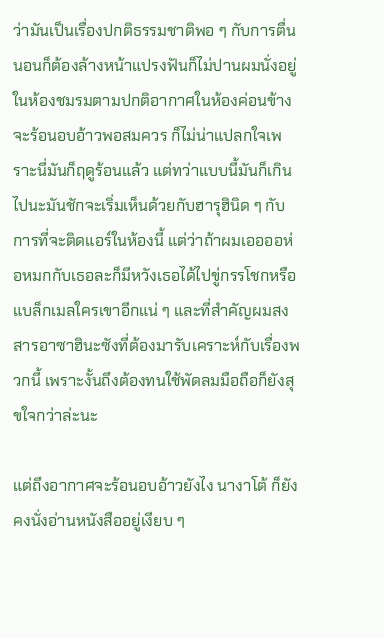ว่ามันเป็นเรื่องปกติธรรมชาติพอ ๆ กับการตื่นนอนก็ต้องล้างหน้าแปรงฟันก็ไม่ปานผมนั่งอยู่ในห้องชมรมตามปกติอากาศในห้องค่อนข้างจะร้อนอบอ้าวพอสมควร ก็ไม่น่าแปลกใจเพราะนี่มันก็ฤดูร้อนแล้ว แต่ทว่าแบบนี้มันก็เกินไปนะมันชักจะเริ่มเห็นด้วยกับฮารุฮินิด ๆ กับการที่จะติดแอร์ในห้องนี้ แต่ว่าถ้าผมเออออห่อหมกกับเธอละก็มีหวังเธอได้ไปขู่กรรโชกหรือแบล็กเมลใครเขาอีกแน่ ๆ และที่สำคัญผมสงสารอาซาฮินะซังที่ต้องมารับเคราะห์กับเรื่องพวกนี้ เพราะงั้นถึงต้องทนใช้พัดลมมือถือก็ยังสุขใจกว่าล่ะนะ

แต่ถึงอากาศจะร้อนอบอ้าวยังไง นางาโต้ ก็ยังคงนั่งอ่านหนังสืออยู่เงียบ ๆ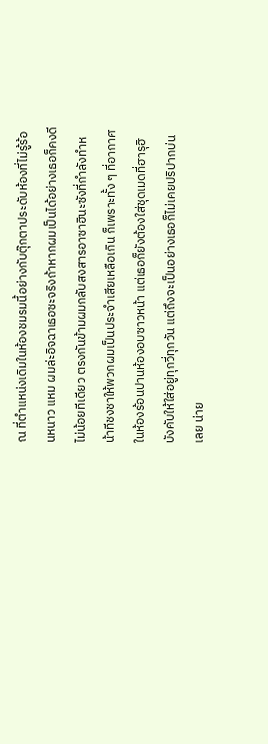ณ ที่ตำแหน่งเดิมในห้องชมรมนี้อย่างกับตุ๊กตาประดับห้องที่ไม่รู้ร้อนหนาว แหม ผมล่ะอิจฉาเธอซะจริงถ้าหากผมเป็นได้อย่างเธอก็คงดีไม่น้อยทีเดียว ตรงกันข้ามผมกลับสงสารอาซาฮินะซังที่กำลังทำหน้าทีชงชาให้พวกผมเป็นประจำเสียเหลือเกิน ก็เพราะทั้ง ๆ ที่อากาศในห้องร้อนปานห้องอบซาวหน้า แต่เธอก็ยังต้องใส่ชุดเมดที่ฮารุฮิบังคับให้ใส่อยู่ทุกวี่ทุกวัน แต่ถึงจะเป็นอย่างเธอก็ไม่เคยปริปากบ่นเลย น่าย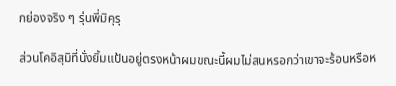กย่องจริง ๆ รุ่นพี่มิคุรุ

ส่วนโคอิสุมิที่นั่งยิ้มแป้นอยู่ตรงหน้าผมขณะนี้ผมไม่สนหรอกว่าเขาจะร้อนหรือห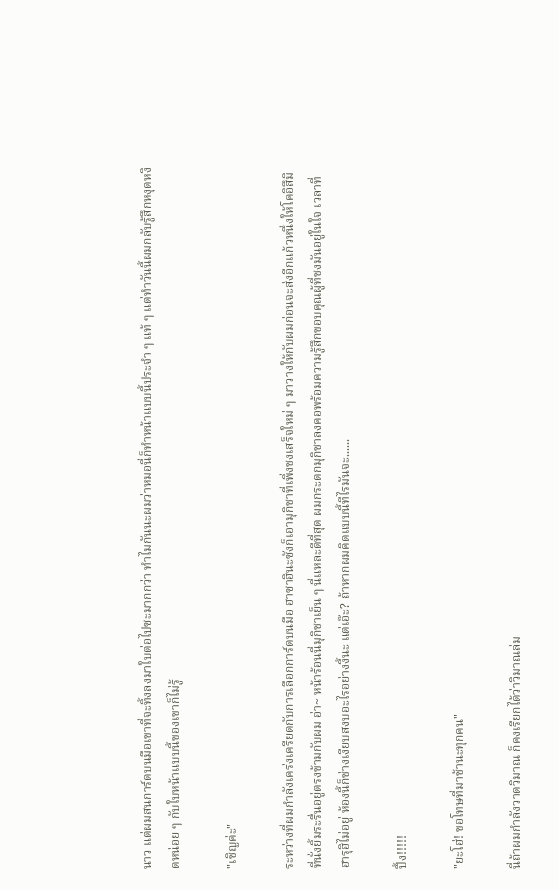นาว แต่ผมสนการ์ดบนมือเขาที่จะทิ้งลงมาใบต่อไปซะมากกว่า ทำไมกันนะผมว่าหมอนี่ก็ทำหน้าแบบนี้ประจำ ๆ แท้ ๆ แต่ทำวันนี้ผมกลับรู้สึกหงุดหงิดหน่อย ๆ กับใบหน้าแบบนี้ของเขาก็ไม่รู้

"เชิญค่ะ"

ระหว่างที่ผมกำลังเคร่งเครียดกับการเลือกการ์ดบนมือ ฮาซาฮินะซังก็เอามุกิชาที่เพิ่งชงเสร็จใหม่ ๆ มาวางให้กับผมก่อนจะส่งอีกแก้วหนึ่งให้โคอิสึมิที่นั่งยิ้มระรื่นอยู่ตรงข้ามกับผม อ่า~ หน้าร้อนนี่มุกิชาเย็น ๆ นี่แหละดีที่สุด ผมกระดกมุกิชาลงคอพร้อมความรู้สึกขอบคุณผู้ที่ชงมันอยู่ในใจ เวลาที่ฮารุฮิไม่อยู่ ห้องนี้ก็ช่างเงียบสงบอะไรอย่างงี้นะ แต่เอ๊ะ? ถ้าหากผมคิดแบบนี้ทีไรมันจะ......

ปึ้ง!!!!!

"ยะโฮ่! ขอโทษที่มาช้านะทุกคน"

นี่ถ้าผมกำลังวาดวิมาณ ก็คงเรียกได้ว่าวิมาณล่ม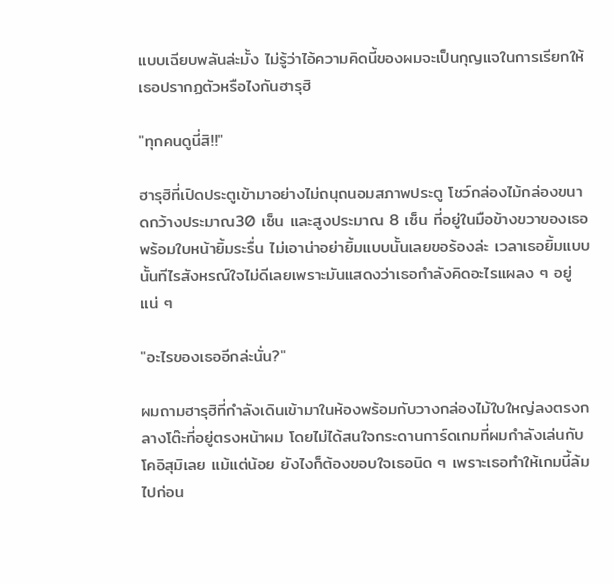แบบเฉียบพลันล่ะมั้ง ไม่รู้ว่าไอ้ความคิดนี้ของผมจะเป็นกุญแจในการเรียกให้เธอปรากฏตัวหรือไงกันฮารุฮิ

"ทุกคนดูนี่สิ!!"

ฮารุฮิที่เปิดประตูเข้ามาอย่างไม่ถนุถนอมสภาพประตู โชว์กล่องไม้กล่องขนาดกว้างประมาณ30 เซ็น และสูงประมาณ 8 เซ็น ที่อยู่ในมือข้างขวาของเธอพร้อมใบหน้ายิ้มระรื่น ไม่เอาน่าอย่ายิ้มแบบนั้นเลยขอร้องล่ะ เวลาเธอยิ้มแบบนั้นทีไรสังหรณ์ใจไม่ดีเลยเพราะมันแสดงว่าเธอกำลังคิดอะไรแผลง ๆ อยู่แน่ ๆ

"อะไรของเธออีกล่ะนั่น?"

ผมถามฮารุฮิที่กำลังเดินเข้ามาในห้องพร้อมกับวางกล่องไม้ใบใหญ่ลงตรงกลางโต๊ะที่อยู่ตรงหน้าผม โดยไม่ได้สนใจกระดานการ์ดเกมที่ผมกำลังเล่นกับโคอิสุมิเลย แม้แต่น้อย ยังไงก็ต้องขอบใจเธอนิด ๆ เพราะเธอทำให้เกมนี้ล้มไปก่อน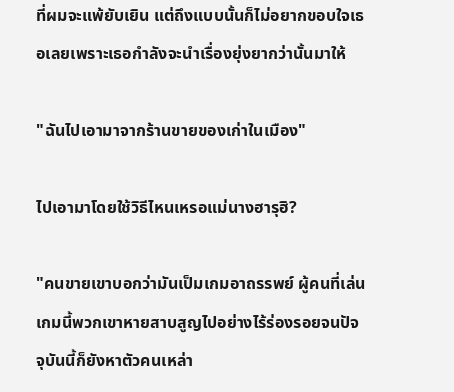ที่ผมจะแพ้ยับเยิน แต่ถึงแบบนั้นก็ไม่อยากขอบใจเธอเลยเพราะเธอกำลังจะนำเรื่องยุ่งยากว่านั้นมาให้

"ฉันไปเอามาจากร้านขายของเก่าในเมือง"

ไปเอามาโดยใช้วิธีไหนเหรอแม่นางฮารุฮิ?

"คนขายเขาบอกว่ามันเป็มเกมอาถรรพย์ ผู้คนที่เล่นเกมนี้พวกเขาหายสาบสูญไปอย่างไร้ร่องรอยจนปัจจุบันนี้ก็ยังหาตัวคนเหล่า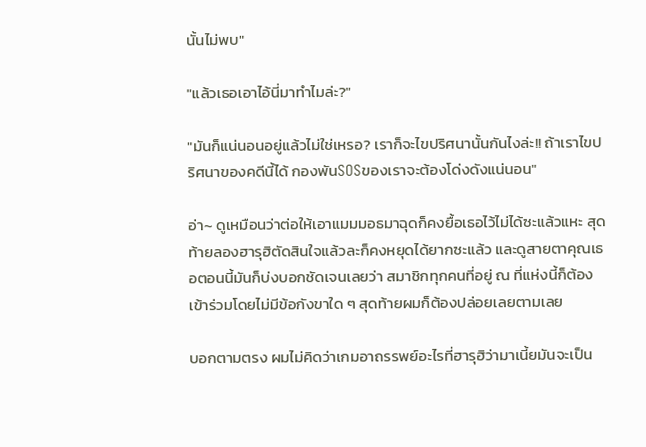นั้นไม่พบ"

"แล้วเธอเอาไอ้นี่มาทำไมล่ะ?"

"มันก็แน่นอนอยู่แล้วไม่ใช่เหรอ? เราก็จะไขปริศนานั้นกันไงล่ะ!! ถ้าเราไขปริศนาของคดีนี้ได้ กองพันSOSของเราจะต้องโด่งดังแน่นอน"

อ่า~ ดูเหมือนว่าต่อให้เอาแมมมอธมาฉุดก็คงยื้อเธอไว้ไม่ได้ซะแล้วแหะ สุดท้ายลองฮารุฮิตัดสินใจแล้วละก็คงหยุดได้ยากซะแล้ว และดูสายตาคุณเธอตอนนี้มันก็บ่งบอกชัดเจนเลยว่า สมาชิกทุกคนที่อยู่ ณ ที่แห่งนี้ก็ต้องเข้าร่วมโดยไม่มีข้อกังขาใด ๆ สุดท้ายผมก็ต้องปล่อยเลยตามเลย

บอกตามตรง ผมไม่คิดว่าเกมอาถรรพย์อะไรที่ฮารุฮิว่ามาเนี้ยมันจะเป็น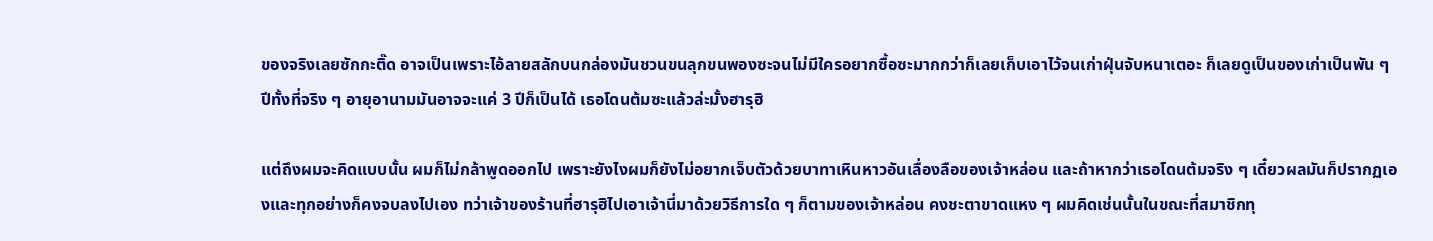ของจริงเลยซักกะติ๊ด อาจเป็นเพราะไอ้ลายสลักบนกล่องมันชวนขนลุกขนพองซะจนไม่มีใครอยากซื้อซะมากกว่าก็เลยเก็บเอาไว้จนเก่าฝุ่นจับหนาเตอะ ก็เลยดูเป็นของเก่าเป็นพัน ๆ ปีทั้งที่จริง ๆ อายุอานามมันอาจจะแค่ 3 ปีก็เป็นได้ เธอโดนต้มซะแล้วล่ะมั้งฮารุฮิ

แต่ถึงผมจะคิดแบบนั้น ผมก็ไม่กล้าพูดออกไป เพราะยังไงผมก็ยังไม่อยากเจ็บตัวด้วยบาทาเหินหาวอันเลื่องลือของเจ้าหล่อน และถ้าหากว่าเธอโดนต้มจริง ๆ เดี๋ยวผลมันก็ปรากฏเองและทุกอย่างก็คงจบลงไปเอง ทว่าเจ้าของร้านที่ฮารุฮิไปเอาเจ้านี่มาด้วยวิธีการใด ๆ ก็ตามของเจ้าหล่อน คงชะตาขาดแหง ๆ ผมคิดเช่นนั้นในขณะที่สมาชิกทุ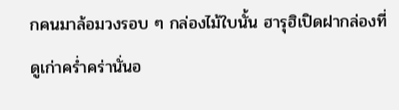กคนมาล้อมวงรอบ ๆ กล่องไม้ใบนั้น ฮารุฮิเปิดฝากล่องที่ดูเก่าคร่ำคร่านั่นอ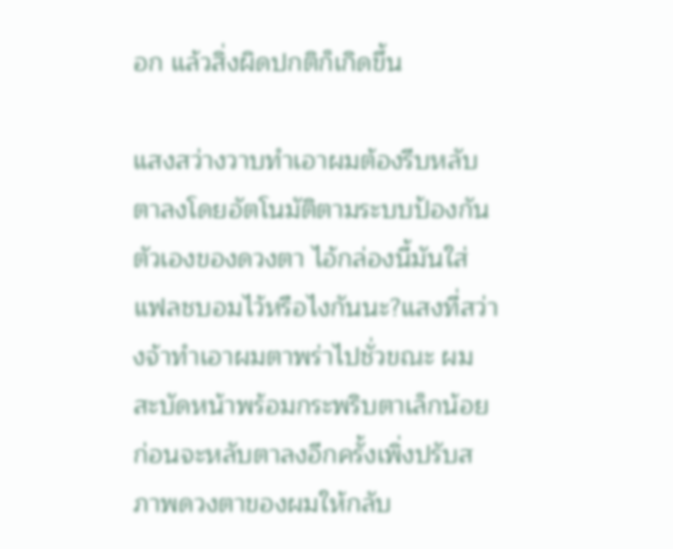อก แล้วสิ่งผิดปกติก็เกิดขึ้น

แสงสว่างวาบทำเอาผมต้องรีบหลับตาลงโดยอัตโนมัติตามระบบป้องกันตัวเองของดวงตา ไอ้กล่องนี้มันใส่แฟลชบอมไว้หรือไงกันนะ?แสงที่สว่างจ้าทำเอาผมตาพร่าไปชั่วขณะ ผมสะบัดหน้าพร้อมกระพริบตาเล็กน้อยก่อนจะหลับตาลงอีกครั้งเพิ่งปรับสภาพดวงตาของผมให้กลับ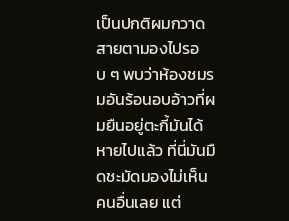เป็นปกติผมกวาดสายตามองไปรอบ ๆ พบว่าห้องชมรมอันร้อนอบอ้าวที่ผมยืนอยู่ตะกี้มันได้หายไปแล้ว ที่นี่มันมืดชะมัดมองไม่เห็นคนอื่นเลย แต่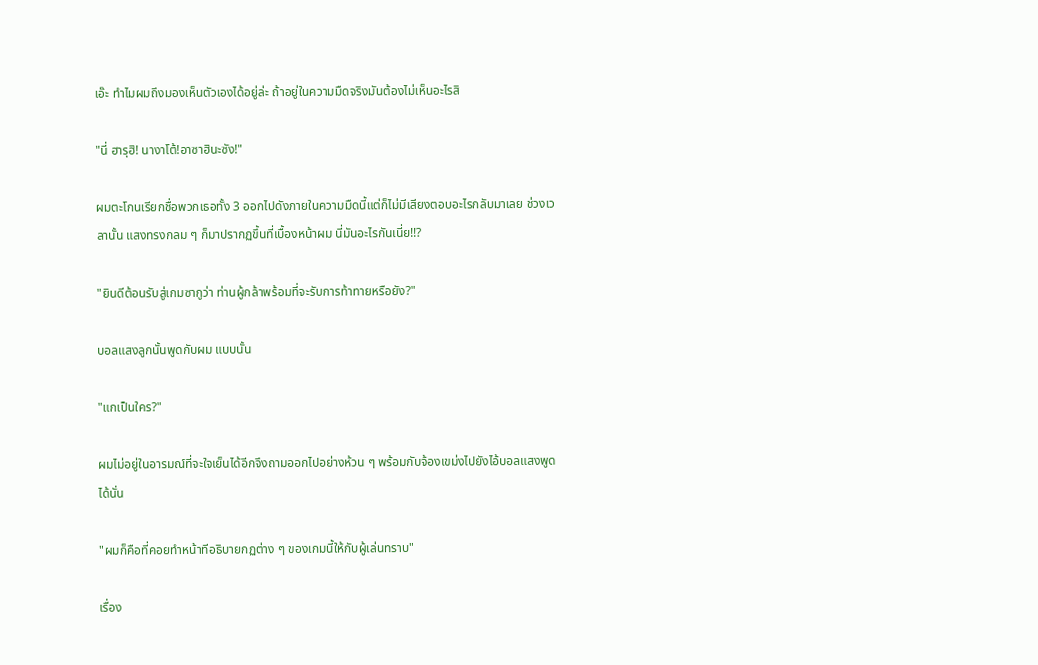เอ๊ะ ทำไมผมถึงมองเห็นตัวเองได้อยู่ล่ะ ถ้าอยู่ในความมืดจริงมันต้องไม่เห็นอะไรสิ

"นี่ ฮารุฮิ! นางาโต้!อาซาฮินะซัง!"

ผมตะโกนเรียกชื่อพวกเธอทั้ง 3 ออกไปดังภายในความมืดนี้แต่ก็ไม่มีเสียงตอบอะไรกลับมาเลย ช่วงเวลานั้น แสงทรงกลม ๆ ก็มาปรากฏขึ้นที่เบื้องหน้าผม นี่มันอะไรกันเนี่ย!!?

"ยินดีต้อนรับสู่เกมซากูว่า ท่านผู้กล้าพร้อมที่จะรับการท้าทายหรือยัง?"

บอลแสงลูกนั้นพูดกับผม แบบนั้น

"แกเป็นใคร?"

ผมไม่อยู่ในอารมณ์ที่จะใจเย็นได้อีกจึงถามออกไปอย่างห้วน ๆ พร้อมกับจ้องเขม่งไปยังไอ้บอลแสงพูดได้นั่น

"ผมก็คือที่คอยทำหน้าทีอธิบายกฏต่าง ๆ ของเกมนี้ให้กับผู้เล่นทราบ"

เรื่อง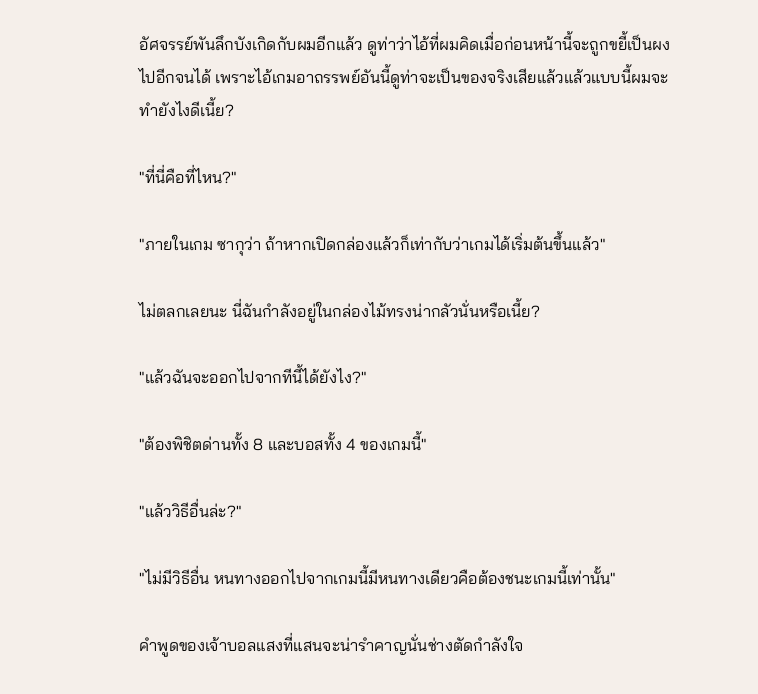อัศจรรย์พันลึกบังเกิดกับผมอีกแล้ว ดูท่าว่าไอ้ที่ผมคิดเมื่อก่อนหน้านี้จะถูกขยี้เป็นผงไปอีกจนได้ เพราะไอ้เกมอาถรรพย์อันนี้ดูท่าจะเป็นของจริงเสียแล้วแล้วแบบนี้ผมจะทำยังไงดีเนี้ย?

"ที่นี่คือที่ไหน?"

"ภายในเกม ซากุว่า ถ้าหากเปิดกล่องแล้วก็เท่ากับว่าเกมได้เริ่มต้นขึ้นแล้ว"

ไม่ตลกเลยนะ นี่ฉันกำลังอยู่ในกล่องไม้ทรงน่ากลัวนั่นหรือเนี้ย?

"แล้วฉันจะออกไปจากทีนี้ได้ยังไง?"

"ต้องพิชิตด่านทั้ง 8 และบอสทั้ง 4 ของเกมนี้"

"แล้ววิธีอื่นล่ะ?"

"ไม่มีวิธีอื่น หนทางออกไปจากเกมนี้มีหนทางเดียวคือต้องชนะเกมนี้เท่านั้น"

คำพูดของเจ้าบอลแสงที่แสนจะน่ารำคาญนั่นช่างตัดกำลังใจ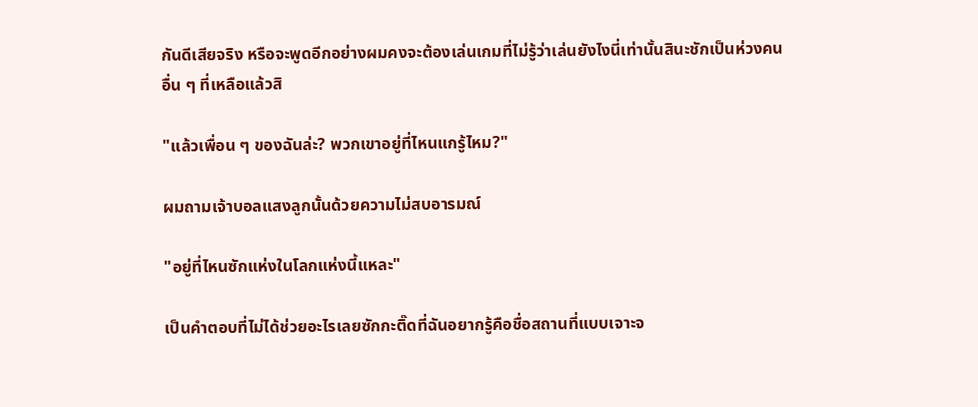กันดีเสียจริง หรือจะพูดอีกอย่างผมคงจะต้องเล่นเกมที่ไม่รู้ว่าเล่นยังไงนี่เท่านั้นสินะชักเป็นห่วงคนอื่น ๆ ที่เหลือแล้วสิ

"แล้วเพื่อน ๆ ของฉันล่ะ? พวกเขาอยู่ที่ไหนแกรู้ไหม?"

ผมถามเจ้าบอลแสงลูกนั้นด้วยความไม่สบอารมณ์

"อยู่ที่ไหนซักแห่งในโลกแห่งนี้แหละ"

เป็นคำตอบที่ไม่ได้ช่วยอะไรเลยซักกะติ๊ดที่ฉันอยากรู้คือชื่อสถานที่แบบเจาะจ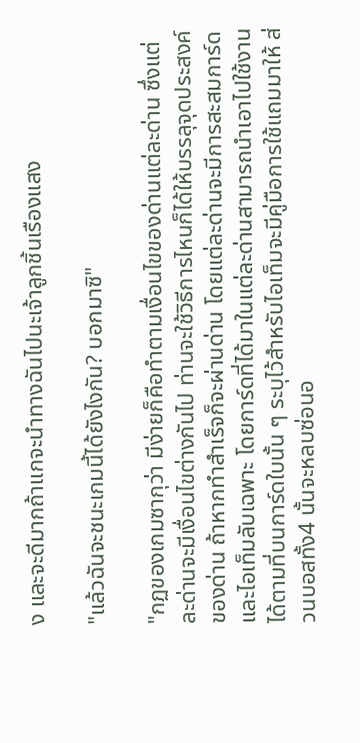ง และจะดีมากถ้าแกจะนำทางฉันไปนะเจ้าลูกชิ้นเรืองแสง

"แล้วฉันจะชนะเกมนี้ได้ยังไงกัน? บอกมาซิ"

"กฏของเกมซากุว่า มีง่ายก็คือทำตามเงื่อนไขของด่านแต่ละด่าน ซึ่งแต่ละด่านจะมีเงื่อนไขต่างกันไป ท่านจะใช้วิธีการไหนก็ได้ให้บรรลุจุดประสงค์ของด่าน ถ้าหากทำสำเร็จก็จะผ่านด่าน โดยแต่ละด่านจะมีการสะสมการ์ดและไอเท็มลับเฉพาะ โดยการ์ดที่ได้มาในแต่ละด่านสามารถนำเอาไปใช้งานได้ตามที่บนการ์ดใบนั้น ๆ ระบุไว้สำหรับไอเท็มจะมีคู่มือการใช้แถมมาให้ ส่วนบอสทั้ง4 นั้นจะหลบซ่อนอ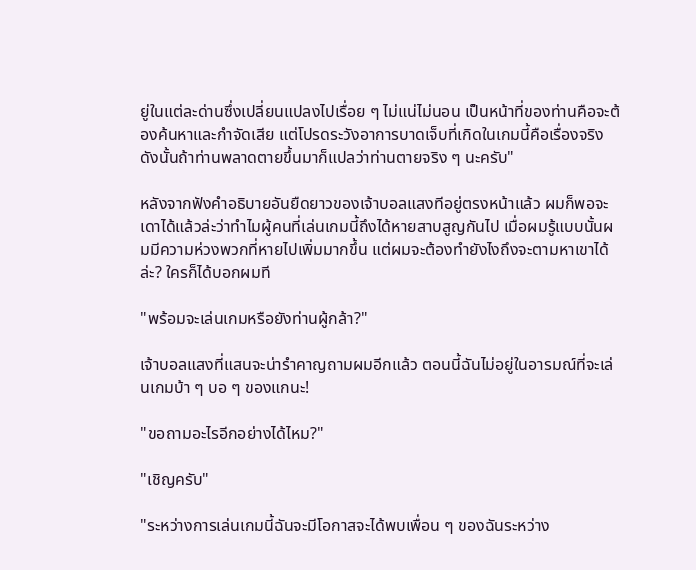ยู่ในแต่ละด่านซึ่งเปลี่ยนแปลงไปเรื่อย ๆ ไม่แน่ไม่นอน เป็นหน้าที่ของท่านคือจะต้องค้นหาและกำจัดเสีย แต่โปรดระวังอาการบาดเจ็บที่เกิดในเกมนี้คือเรื่องจริง ดังนั้นถ้าท่านพลาดตายขึ้นมาก็แปลว่าท่านตายจริง ๆ นะครับ"

หลังจากฟังคำอธิบายอันยืดยาวของเจ้าบอลแสงทีอยู่ตรงหน้าแล้ว ผมก็พอจะเดาได้แล้วล่ะว่าทำไมผู้คนที่เล่นเกมนี้ถึงได้หายสาบสูญกันไป เมื่อผมรู้แบบนั้นผมมีความห่วงพวกที่หายไปเพิ่มมากขึ้น แต่ผมจะต้องทำยังไงถึงจะตามหาเขาได้ล่ะ? ใครก็ได้บอกผมที

"พร้อมจะเล่นเกมหรือยังท่านผู้กล้า?"

เจ้าบอลแสงที่แสนจะน่ารำคาญถามผมอีกแล้ว ตอนนี้ฉันไม่อยู่ในอารมณ์ที่จะเล่นเกมบ้า ๆ บอ ๆ ของแกนะ!

"ขอถามอะไรอีกอย่างได้ไหม?"

"เชิญครับ"

"ระหว่างการเล่นเกมนี้ฉันจะมีโอกาสจะได้พบเพื่อน ๆ ของฉันระหว่าง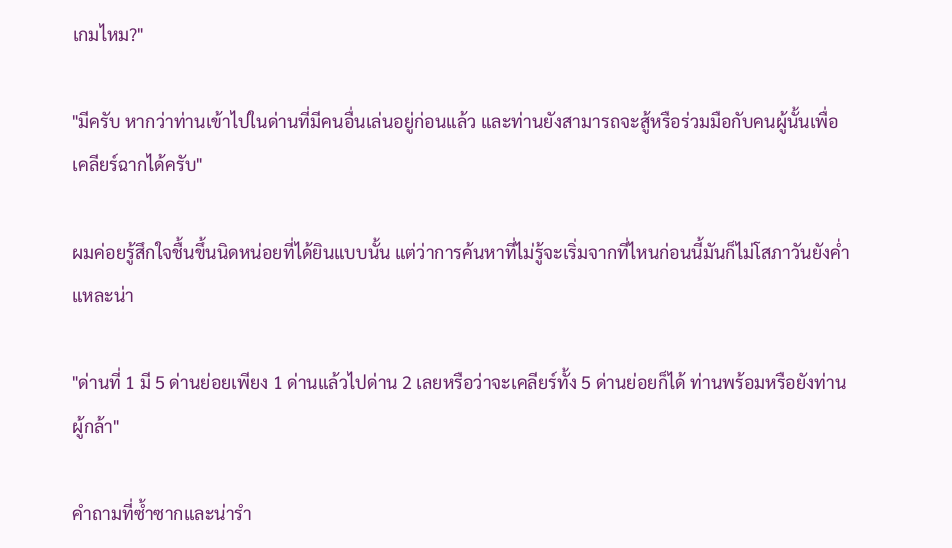เกมไหม?"

"มีครับ หากว่าท่านเข้าไปในด่านที่มีคนอื่นเล่นอยู่ก่อนแล้ว และท่านยังสามารถจะสู้หรือร่วมมือกับคนผู้นั้นเพื่อเคลียร์ฉากได้ครับ"

ผมค่อยรู้สึกใจชื้นขึ้นนิดหน่อยที่ได้ยินแบบนั้น แต่ว่าการค้นหาที่ไม่รู้จะเริ่มจากที่ไหนก่อนนี้มันก็ไม่โสภาวันยังค่ำแหละน่า

"ด่านที่ 1 มี 5 ด่านย่อยเพียง 1 ด่านแล้วไปด่าน 2 เลยหรือว่าจะเคลียร์ทั้ง 5 ด่านย่อยก็ได้ ท่านพร้อมหรือยังท่านผู้กล้า"

คำถามที่ซ้ำซากและน่ารำ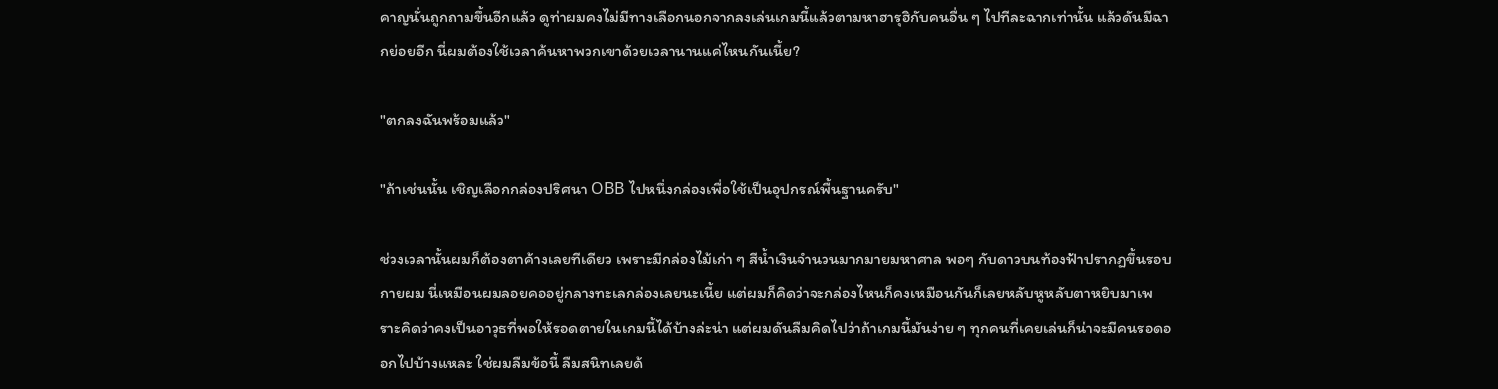คาญนั่นถูกถามขึ้นอีกแล้ว ดูท่าผมคงไม่มีทางเลือกนอกจากลงเล่นเกมนี้แล้วตามหาฮารุฮิกับคนอื่น ๆ ไปทีละฉากเท่านั้น แล้วดันมีฉากย่อยอีก นี่ผมต้องใช้เวลาค้นหาพวกเขาด้วยเวลานานแค่ไหนกันเนี้ย?

"ตกลงฉันพร้อมแล้ว"

"ถ้าเช่นนั้น เชิญเลือกกล่องปริศนา OBB ไปหนึ่งกล่องเพื่อใช้เป็นอุปกรณ์พื้นฐานครับ"

ช่วงเวลานั้นผมก็ต้องตาค้างเลยทีเดียว เพราะมีกล่องไม้เก่า ๆ สีน้ำเงินจำนวนมากมายมหาศาล พอๆ กับดาวบนท้องฟ้าปรากฏขึ้นรอบกายผม นี่เหมือนผมลอยคออยู่กลางทะเลกล่องเลยนะเนี้ย แต่ผมก็คิดว่าจะกล่องไหนก็คงเหมือนกันก็เลยหลับหูหลับตาหยิบมาเพราะคิดว่าคงเป็นอาวุธที่พอให้รอดตายในเกมนี้ได้บ้างล่ะน่า แต่ผมดันลืมคิดไปว่าถ้าเกมนี้มันง่าย ๆ ทุกคนที่เคยเล่นก็น่าจะมีคนรอดออกไปบ้างแหละ ใช่ผมลืมข้อนี้ ลืมสนิทเลยด้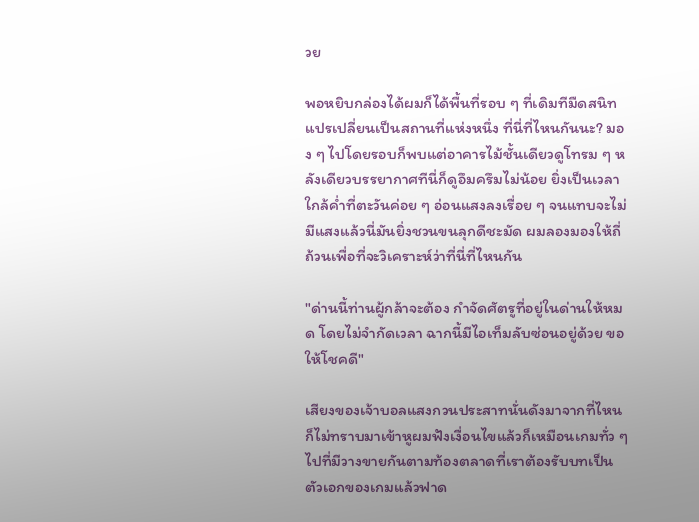วย

พอหยิบกล่องได้ผมก็ได้พื้นที่รอบ ๆ ที่เดิมทีมืดสนิทแปรเปลี่ยนเป็นสถานที่แห่งหนึ่ง ที่นี่ที่ไหนกันนะ? มอง ๆ ไปโดยรอบก็พบแต่อาคารไม้ชั้นเดียวดูโทรม ๆ หลังเดียวบรรยากาศทีนี่ก็ดูอึมครึมไม่น้อย ยิ่งเป็นเวลาใกล้ค่ำที่ตะวันค่อย ๆ อ่อนแสงลงเรื่อย ๆ จนแทบจะไม่มีแสงแล้วนี่มันยิ่งชวนขนลุกดีชะมัด ผมลองมองให้ถี่ถ้วนเพื่อที่จะวิเคราะห์ว่าที่นี่ที่ไหนกัน

"ด่านนี้ท่านผู้กล้าจะต้อง กำจัดศัตรูที่อยู่ในด่านให้หมด โดยไม่จำกัดเวลา ฉากนี้มีไอเท็มลับซ่อนอยู่ด้วย ขอให้โชคดี"

เสียงของเจ้าบอลแสงกวนประสาทนั่นดังมาจากที่ไหนก็ไม่ทราบมาเข้าหูผมฟังเงื่อนไขแล้วก็เหมือนเกมทั่ว ๆ ไปที่มีวางขายกันตามท้องตลาดที่เราต้องรับบทเป็นตัวเอกของเกมแล้วฟาด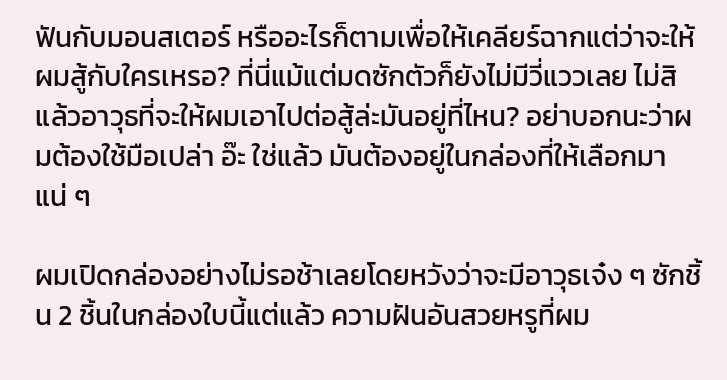ฟันกับมอนสเตอร์ หรืออะไรก็ตามเพื่อให้เคลียร์ฉากแต่ว่าจะให้ผมสู้กับใครเหรอ? ที่นี่แม้แต่มดซักตัวก็ยังไม่มีวี่แววเลย ไม่สิแล้วอาวุธที่จะให้ผมเอาไปต่อสู้ล่ะมันอยู่ที่ไหน? อย่าบอกนะว่าผมต้องใช้มือเปล่า อ๊ะ ใช่แล้ว มันต้องอยู่ในกล่องที่ให้เลือกมาแน่ ๆ

ผมเปิดกล่องอย่างไม่รอช้าเลยโดยหวังว่าจะมีอาวุธเจ๋ง ๆ ซักชิ้น 2 ชิ้นในกล่องใบนี้แต่แล้ว ความฝันอันสวยหรูที่ผม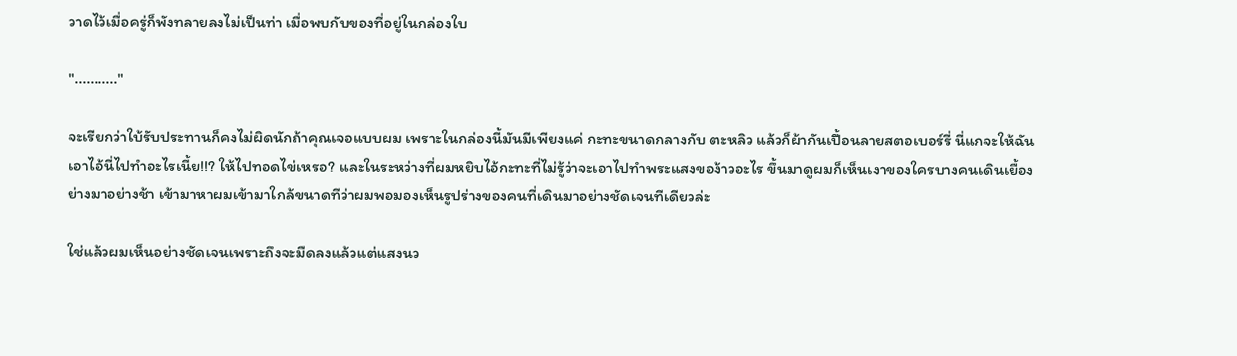วาดไว้เมื่อครู่ก็พังทลายลงไม่เป็นท่า เมื่อพบกับของที่อยู่ในกล่องใบ

"..........."

จะเรียกว่าใบ้รับประทานก็คงไม่ผิดนักถ้าคุณเจอแบบผม เพราะในกล่องนี้มันมีเพียงแค่ กะทะขนาดกลางกับ ตะหลิว แล้วก็ผ้ากันเปื้อนลายสตอเบอร์รี่ นี่แกจะให้ฉันเอาไอ้นี่ไปทำอะไรเนี้ย!!? ให้ไปทอดไข่เหรอ? และในระหว่างที่ผมหยิบไอ้กะทะที่ไม่รู้ว่าจะเอาไปทำพระแสงของ้าวอะไร ขึ้นมาดูผมก็เห็นเงาของใครบางคนเดินเยื้องย่างมาอย่างช้า เข้ามาหาผมเข้ามาใกล้ขนาดทีว่าผมพอมองเห็นรูปร่างของคนที่เดินมาอย่างชัดเจนทีเดียวล่ะ

ใช่แล้วผมเห็นอย่างชัดเจนเพราะถึงจะมืดลงแล้วแต่แสงนว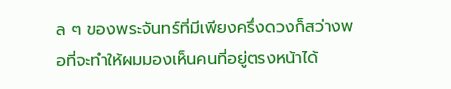ล ๆ ของพระจันทร์ที่มีเพียงครึ่งดวงก็สว่างพอที่จะทำให้ผมมองเห็นคนที่อยู่ตรงหน้าได้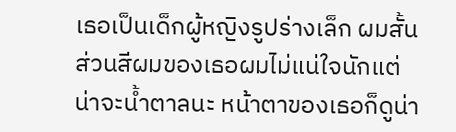เธอเป็นเด็กผู้หญิงรูปร่างเล็ก ผมสั้นส่วนสีผมของเธอผมไม่แน่ใจนักแต่น่าจะน้ำตาลนะ หน้าตาของเธอก็ดูน่า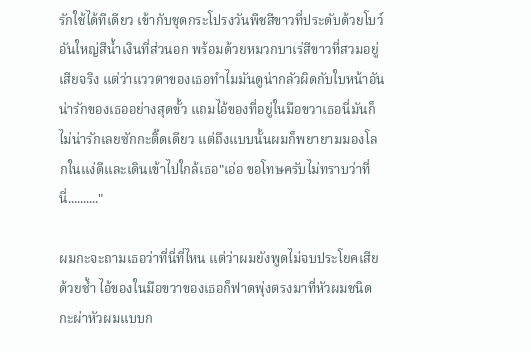รักใช้ได้ทีเดียว เข้ากับชุดกระโปรงวันพีชสีขาวที่ประดับด้วยโบว์อันใหญ่สีน้ำเงินที่ส่วนอก พร้อมด้วยหมวกบาเร่สีขาวที่สวมอยู่เสียจริง แต่ว่าแววตาของเธอทำไมมันดูน่ากลัวผิดกับใบหน้าอันน่ารักของเธออย่างสุดขั้ว แถมไอ้ของที่อยู่ในมือขวาเธอนี่มันก็ไม่น่ารักเลยซักกะติ๊ดเดียว แต่ถึงแบบนั้นผมก็พยายามมองโลกในแง่ดีและเดินเข้าไปใกล้เธอ"เอ่อ ขอโทษครับไม่ทราบว่าที่นี่.........."

ผมกะจะถามเธอว่าที่นี่ที่ไหน แต่ว่าผมยังพูดไม่จบประโยคเสียด้วยซ้ำ ไอ้ของในมือขวาของเธอก็ฟาดพุ่งตรงมาที่หัวผมชนิดกะผ่าหัวผมแบบก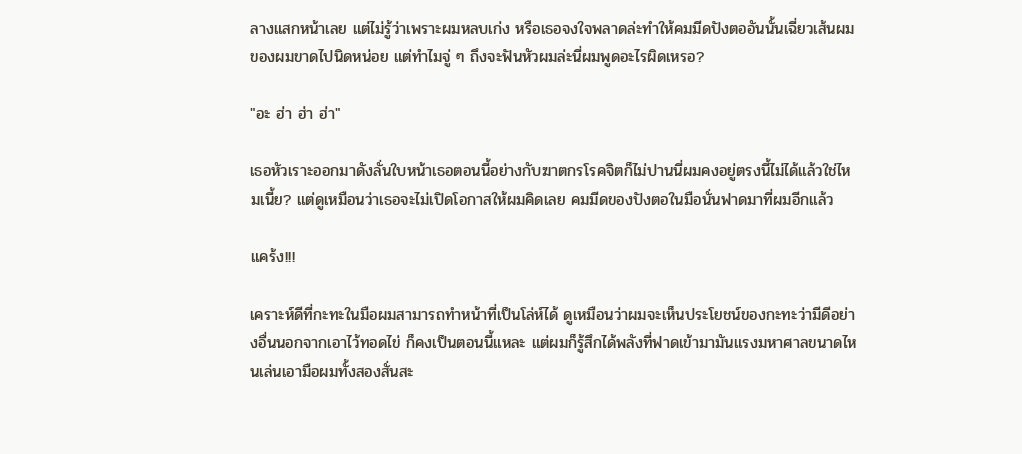ลางแสกหน้าเลย แต่ไม่รู้ว่าเพราะผมหลบเก่ง หรือเธอจงใจพลาดล่ะทำให้คมมีดปังตออันนั้นเฉี่ยวเส้นผมของผมขาดไปนิดหน่อย แต่ทำไมจู่ ๆ ถึงจะฟันหัวผมล่ะนี่ผมพูดอะไรผิดเหรอ?

"อะ ฮ่า ฮ่า ฮ่า"

เธอหัวเราะออกมาดังลั่นใบหน้าเธอตอนนี้อย่างกับฆาตกรโรคจิตก็ไม่ปานนี่ผมคงอยู่ตรงนี้ไม่ได้แล้วใช่ไหมเนี้ย? แต่ดูเหมือนว่าเธอจะไม่เปิดโอกาสให้ผมคิดเลย คมมีดของปังตอในมือนั่นฟาดมาที่ผมอีกแล้ว

แคร้ง!!!

เคราะห์ดีที่กะทะในมือผมสามารถทำหน้าที่เป็นโล่ห์ได้ ดูเหมือนว่าผมจะเห็นประโยชน์ของกะทะว่ามีดีอย่างอื่นนอกจากเอาไว้ทอดไข่ ก็คงเป็นตอนนี้แหละ แต่ผมก็รู้สึกได้พลังที่ฟาดเข้ามามันแรงมหาศาลขนาดไหนเล่นเอามือผมทั้งสองสั่นสะ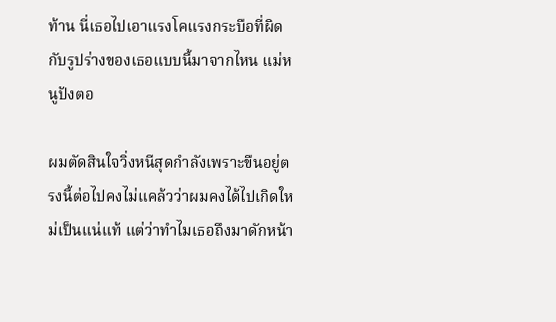ท้าน นี่เธอไปเอาแรงโคแรงกระบือที่ผิดกับรูปร่างของเธอแบบนี้มาจากไหน แม่หนูปังตอ

ผมตัดสินใจวิ่งหนีสุดกำลังเพราะขืนอยู่ตรงนี้ต่อไปคงไม่แคล้วว่าผมคงได้ไปเกิดใหม่เป็นแน่แท้ แต่ว่าทำไมเธอถึงมาดักหน้า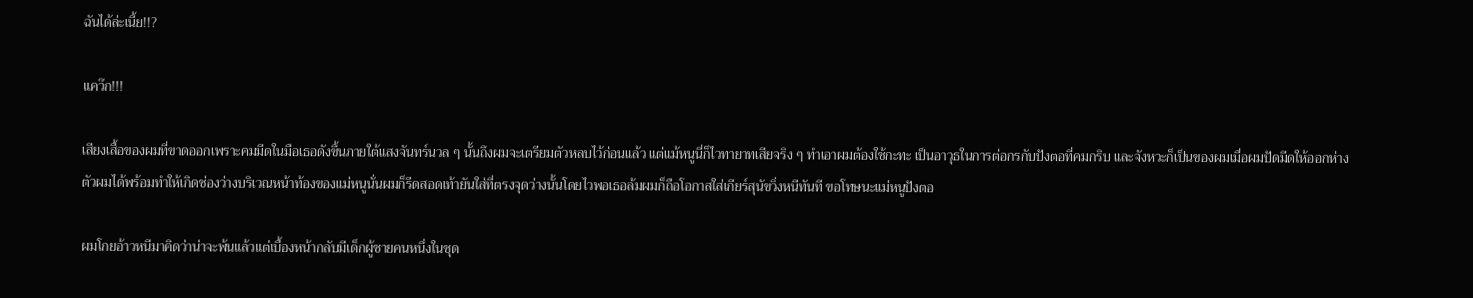ฉันได้ล่ะเนี้ย!!?

แคว๊ก!!!

เสียงเสื้อของผมที่ขาดออกเพราะคมมีดในมือเธอดังขึ้นภายใต้แสงจันทร์นวล ๆ นั้นถึงผมจะเตรียมตัวหลบไว้ก่อนแล้ว แต่แม้หนูนี่ก็ไวทายาทเสียจริง ๆ ทำเอาผมต้องใช้กะทะ เป็นอาวุธในการต่อกรกับปังตอที่คมกริบ และจังหวะก็เป็นของผมเมื่อผมปัดมีดให้ออกห่างตัวผมได้พร้อมทำให้เกิดช่องว่างบริเวณหน้าท้องของแม่หนูนั่นผมก็รีดสอดเท้ายันใส่ที่ตรงจุดว่างนั้นโดยไวพอเธอล้มผมก็ถือโอกาสใส่เกียร์สุนัขวิ่งหนีทันที ขอโทษนะแม่หนูปังตอ

ผมโกยอ้าวหนีมาคิดว่าน่าจะพ้นแล้วแต่เบื้องหน้ากลับมีเด็กผู้ชายคนหนึ่งในชุด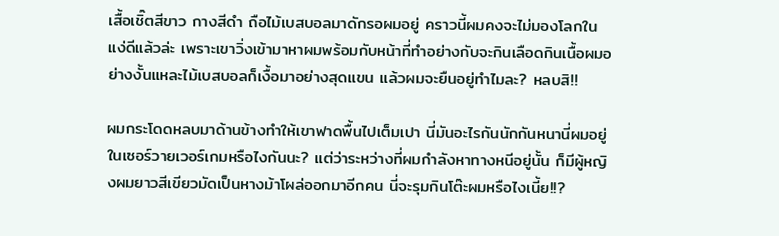เสื้อเชิ๊ตสีขาว กางสีดำ ถือไม้เบสบอลมาดักรอผมอยู่ คราวนี้ผมคงจะไม่มองโลกในแง่ดีแล้วล่ะ เพราะเขาวิ่งเข้ามาหาผมพร้อมกับหน้าที่ทำอย่างกับจะกินเลือดกินเนื้อผมอย่างงั้นแหละไม้เบสบอลก็เงื้อมาอย่างสุดแขน แล้วผมจะยืนอยู่ทำไมละ? หลบสิ!!

ผมกระโดดหลบมาด้านข้างทำให้เขาฟาดพื้นไปเต็มเปา นี่มันอะไรกันนักกันหนานี่ผมอยู่ในเซอร์วายเวอร์เกมหรือไงกันนะ? แต่ว่าระหว่างที่ผมกำลังหาทางหนีอยู่นั้น ก็มีผู้หญิงผมยาวสีเขียวมัดเป็นหางม้าโผล่ออกมาอีกคน นี่จะรุมกินโต๊ะผมหรือไงเนี้ย!!?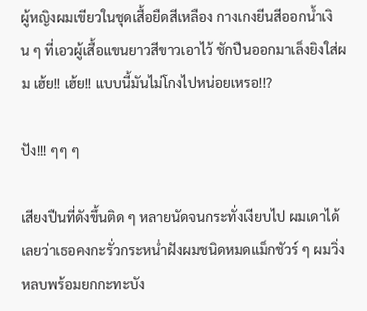ผู้หญิงผมเขียวในชุดเสื้อยืดสีเหลือง กางเกงยีนสีออกน้ำเงิน ๆ ที่เอวผู้เสื้อแขนยาวสีขาวเอาไว้ ชักปืนออกมาเล็งยิงใส่ผม เฮ้ย!! เฮ้ย!! แบบนี้มันไม่โกงไปหน่อยเหรอ!!?

ปัง!!! ๆๆ ๆ

เสียงปืนที่ดังขึ้นติด ๆ หลายนัดจนกระทั่งเงียบไป ผมเดาได้เลยว่าเธอคงกะรั่วกระหน่ำฝังผมชนิดหมดแม็กชัวร์ ๆ ผมวิ่งหลบพร้อมยกกะทะบัง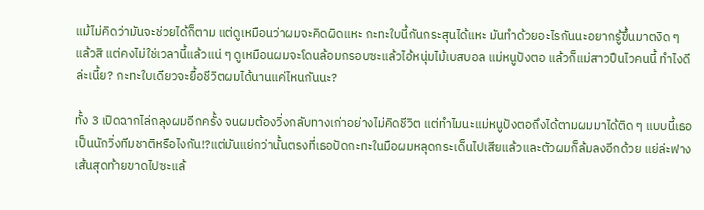แม้ไม่คิดว่ามันจะช่วยได้ก็ตาม แต่ดูเหมือนว่าผมจะคิดผิดแหะ กะทะใบนี้กันกระสุนได้แหะ มันทำด้วยอะไรกันนะอยากรู้ขึ้นมาตงิด ๆ แล้วสิ แต่คงไม่ใช่เวลานี้แล้วแน่ ๆ ดูเหมือนผมจะโดนล้อมกรอบซะแล้วไอ้หนุ่มไม้เบสบอล แม่หนูปังตอ แล้วก็แม่สาวปืนไวคนนี้ ทำไงดีล่ะเนี้ย? กะทะใบเดียวจะยื้อชีวิตผมได้นานแค่ไหนกันนะ?

ทั้ง 3 เปิดฉากไล่ถลุงผมอีกครั้ง จนผมต้องวิ่งกลับทางเก่าอย่างไม่คิดชีวิต แต่ทำไมนะแม่หนูปังตอถึงได้ตามผมมาได้ติด ๆ แบบนี้เธอเป็นนักวิ่งทีมชาติหรือไงกัน!?แต่มันแย่กว่านั้นตรงที่เธอปัดกะทะในมือผมหลุดกระเด็นไปเสียแล้วและตัวผมก็ล้มลงอีกด้วย แย่ล่ะฟางเส้นสุดท้ายขาดไปซะแล้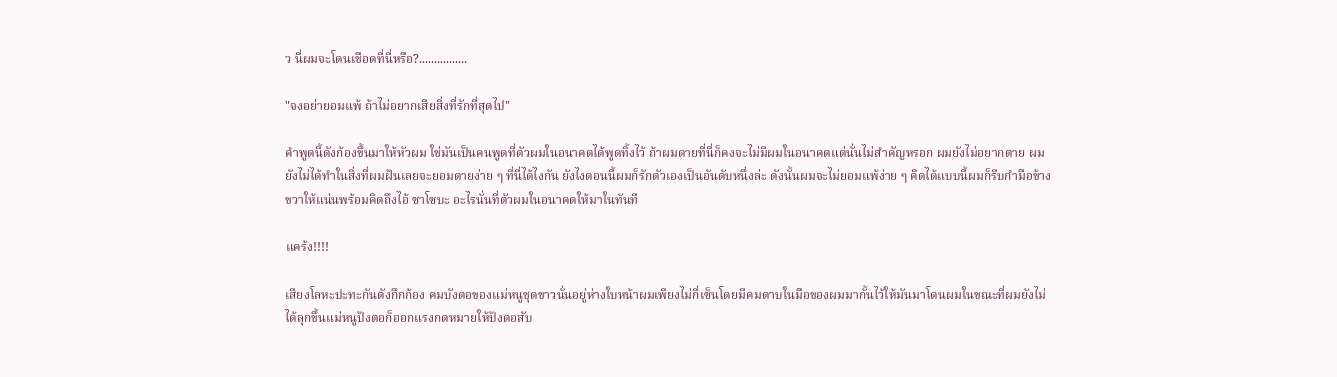ว นี่ผมจะโดนเชือดที่นี่หรือ?................

"จงอย่ายอมแพ้ ถ้าไม่อยากเสียสิ่งที่รักที่สุดไป"

คำพูดนี้ดังก้องขึ้นมาให้หัวผม ใช่มันเป็นคนพูดที่ตัวผมในอนาคตได้พูดทิ้งไว้ ถ้าผมตายที่นี่ก็คงจะไม่มีผมในอนาคตแต่นั่นไม่สำคัญหรอก ผมยังไม่อยากตาย ผมยังไม่ได้ทำในสิ่งที่ผมฝันเลยจะยอมตายง่าย ๆ ที่นี่ได้ไงกัน ยังไงตอนนี้ผมก็รักตัวเองเป็นอันดับหนึ่งล่ะ ดังนั้นผมจะไม่ยอมแพ้ง่าย ๆ คิดได้แบบนี้ผมก็รีบกำมือข้างขวาให้แน่นพร้อมคิดถึงไอ้ ซาโซบะ อะไรนั่นที่ตัวผมในอนาคตให้มาในทันที

แคร้ง!!!!

เสียงโลหะปะทะกันดังกึกก้อง คมบังตอของแม่หนูชุดขาวนั่นอยู่ห่างใบหน้าผมเพียงไม่กี่เซ็นโดยมีคมดาบในมือของผมมากั้นไว้ให้มันมาโดนผมในขณะที่ผมยังไม่ได้ลุกขึ้นแม่หนูปังตอก็ออกแรงกดหมายให้ปังตอสับ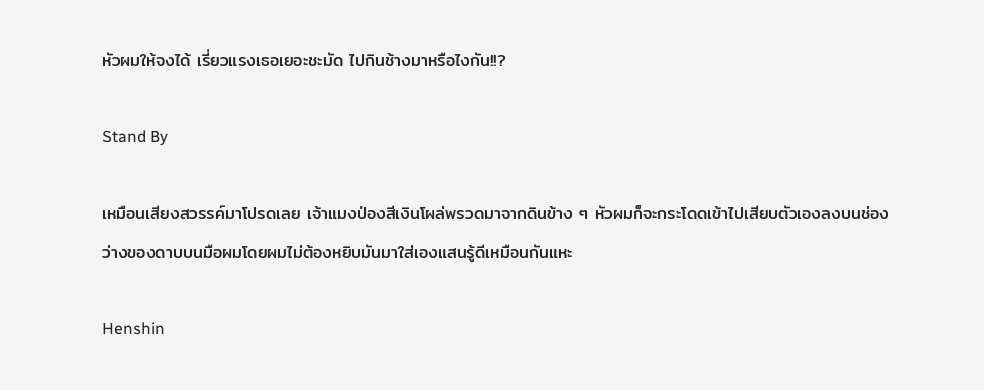หัวผมให้จงได้ เรี่ยวแรงเธอเยอะชะมัด ไปกินช้างมาหรือไงกัน!!?

Stand By

เหมือนเสียงสวรรค์มาโปรดเลย เจ้าแมงป่องสีเงินโผล่พรวดมาจากดินข้าง ๆ หัวผมก็จะกระโดดเข้าไปเสียบตัวเองลงบนช่องว่างของดาบบนมือผมโดยผมไม่ต้องหยิบมันมาใส่เองแสนรู้ดีเหมือนกันแหะ

Henshin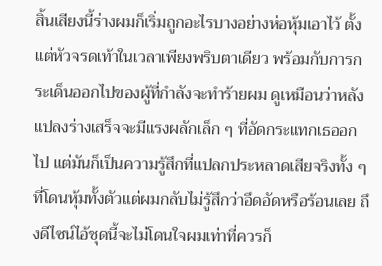สิ้นเสียงนี้ร่างผมก็เริ่มถูกอะไรบางอย่างห่อหุ้มเอาไว้ ตั้งแต่หัวจรดเท้าในเวลาเพียงพริบตาเดียว พร้อมกับการกระเด็นออกไปของผู้ที่กำลังจะทำร้ายผม ดูเหมือนว่าหลังแปลงร่างเสร็จจะมีแรงผลักเล็ก ๆ ที่อัดกระแทกเธออกไป แต่มันก็เป็นความรู้สึกที่แปลกประหลาดเสียจริงทั้ง ๆ ที่โดนหุ้มทั้งตัวแต่ผมกลับไม่รู้สึกว่าอึดอัดหรือร้อนเลย ถึงดีไซน์ไอ้ชุดนี้จะไม่โดนใจผมเท่าที่ควรก็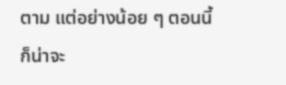ตาม แต่อย่างน้อย ๆ ตอนนี้ก็น่าจะ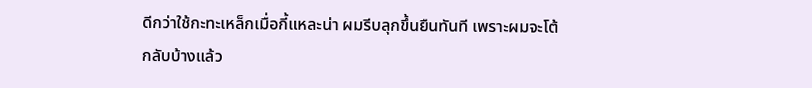ดีกว่าใช้กะทะเหล็กเมื่อกี้แหละน่า ผมรีบลุกขึ้นยืนทันที เพราะผมจะโต้กลับบ้างแล้ว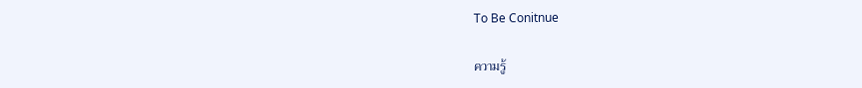To Be Conitnue

ความรู้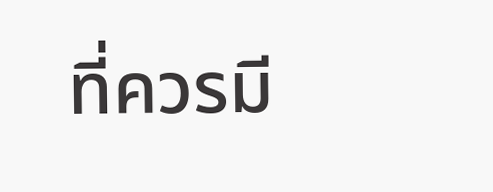ที่ควรมี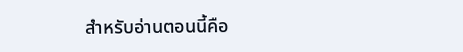สำหรับอ่านตอนนี้คือ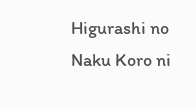Higurashi no Naku Koro ni